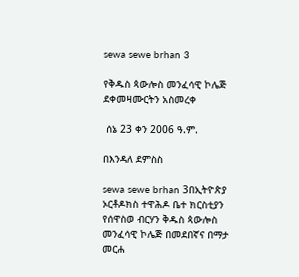sewa sewe brhan 3

የቅዱስ ጳውሎስ መንፈሳዊ ኮሌጅ ደቀመዛሙርትን አስመረቀ

 ሰኔ 23 ቀን 2006 ዓ.ም.

በእንዳለ ደምስስ

sewa sewe brhan 3በኢትዮጵያ ኦርቶዶክስ ተዋሕዶ ቤተ ክርስቲያን የሰዋስወ ብርሃን ቅዱስ ጳውሎስ መንፈሳዊ ኮሌጅ በመደበኛና በማታ መርሐ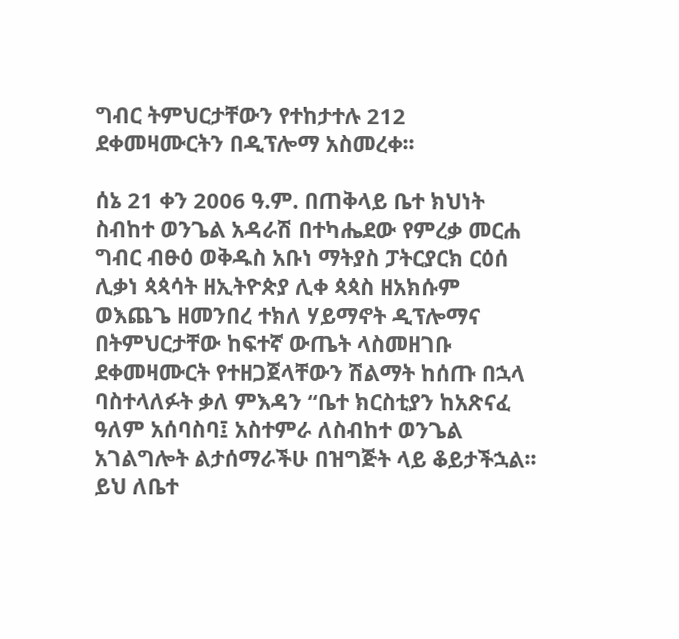ግብር ትምህርታቸውን የተከታተሉ 212 ደቀመዛሙርትን በዲፕሎማ አስመረቀ፡፡

ሰኔ 21 ቀን 2006 ዓ.ም. በጠቅላይ ቤተ ክህነት ስብከተ ወንጌል አዳራሽ በተካሔደው የምረቃ መርሐ ግብር ብፁዕ ወቅዱስ አቡነ ማትያስ ፓትርያርክ ርዕሰ ሊቃነ ጳጳሳት ዘኢትዮጵያ ሊቀ ጳጳስ ዘአክሱም ወእጨጌ ዘመንበረ ተክለ ሃይማኖት ዲፕሎማና በትምህርታቸው ከፍተኛ ውጤት ላስመዘገቡ ደቀመዛሙርት የተዘጋጀላቸውን ሽልማት ከሰጡ በኋላ ባስተላለፉት ቃለ ምእዳን “ቤተ ክርስቲያን ከአጽናፈ ዓለም አሰባስባ፤ አስተምራ ለስብከተ ወንጌል አገልግሎት ልታሰማራችሁ በዝግጅት ላይ ቆይታችኋል፡፡ ይህ ለቤተ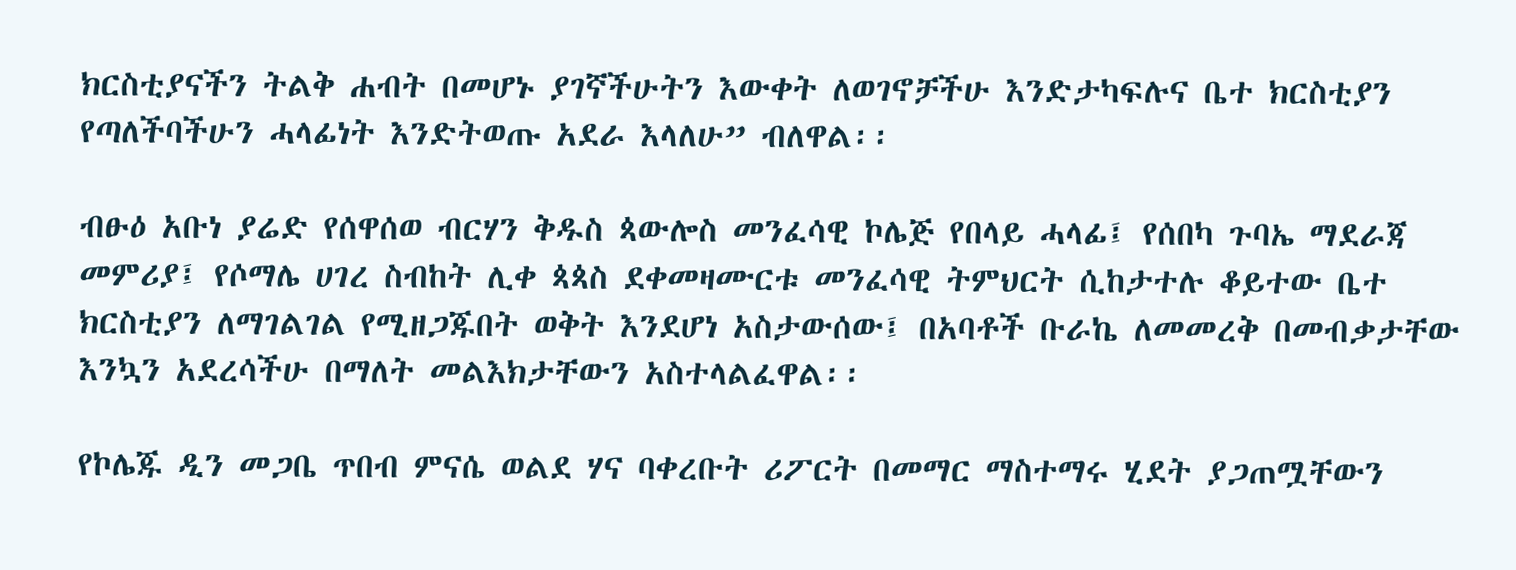ክርስቲያናችን ትልቅ ሐብት በመሆኑ ያገኛችሁትን እውቀት ለወገኖቻችሁ እንድታካፍሉና ቤተ ክርስቲያን የጣለችባችሁን ሓላፊነት እንድትወጡ አደራ እላለሁ” ብለዋል፡፡

ብፁዕ አቡነ ያሬድ የሰዋሰወ ብርሃን ቅዱስ ጳውሎስ መንፈሳዊ ኮሌጅ የበላይ ሓላፊ፤ የሰበካ ጉባኤ ማደራጃ መምሪያ፤ የሶማሌ ሀገረ ስብከት ሊቀ ጳጳስ ደቀመዛሙርቱ መንፈሳዊ ትምህርት ሲከታተሉ ቆይተው ቤተ ክርስቲያን ለማገልገል የሚዘጋጁበት ወቅት እንደሆነ አስታውሰው፤ በአባቶች ቡራኬ ለመመረቅ በመብቃታቸው እንኳን አደረሳችሁ በማለት መልእክታቸውን አስተላልፈዋል፡፡

የኮሌጁ ዲን መጋቤ ጥበብ ምናሴ ወልደ ሃና ባቀረቡት ሪፖርት በመማር ማስተማሩ ሂደት ያጋጠሟቸውን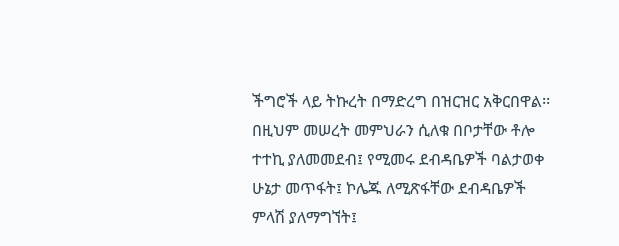ችግሮች ላይ ትኩረት በማድረግ በዝርዝር አቅርበዋል፡፡ በዚህም መሠረት መምህራን ሲለቁ በቦታቸው ቶሎ ተተኪ ያለመመደብ፤ የሚመሩ ደብዳቤዎች ባልታወቀ ሁኔታ መጥፋት፤ ኮሌጁ ለሚጽፋቸው ደብዳቤዎች ምላሽ ያለማግኘት፤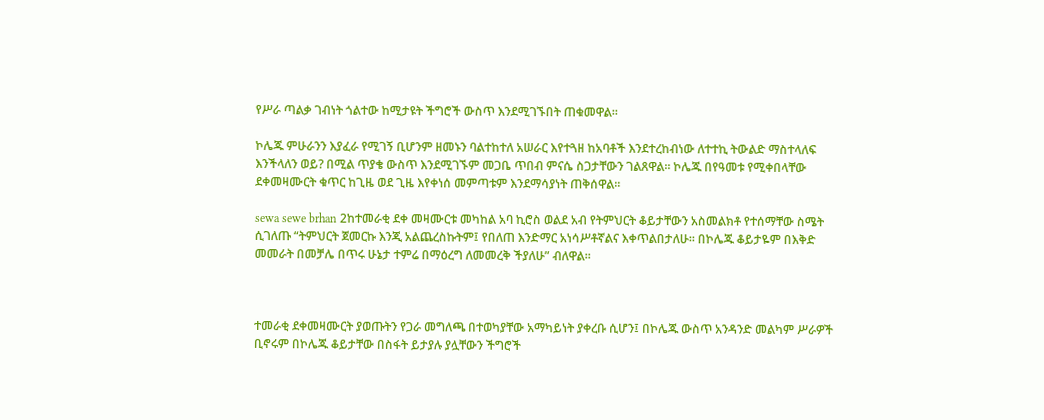የሥራ ጣልቃ ገብነት ጎልተው ከሚታዩት ችግሮች ውስጥ እንደሚገኙበት ጠቁመዋል፡፡

ኮሌጁ ምሁራንን እያፈራ የሚገኝ ቢሆንም ዘመኑን ባልተከተለ አሠራር እየተጓዘ ከአባቶች እንደተረከብነው ለተተኪ ትውልድ ማስተላለፍ እንችላለን ወይ? በሚል ጥያቄ ውስጥ እንደሚገኙም መጋቤ ጥበብ ምናሴ ስጋታቸውን ገልጸዋል፡፡ ኮሌጁ በየዓመቱ የሚቀበላቸው ደቀመዛሙርት ቁጥር ከጊዜ ወደ ጊዜ እየቀነሰ መምጣቱም እንደማሳያነት ጠቅሰዋል፡፡

sewa sewe brhan 2ከተመራቂ ደቀ መዛሙርቱ መካከል አባ ኪሮስ ወልደ አብ የትምህርት ቆይታቸውን አስመልክቶ የተሰማቸው ስሜት ሲገለጡ “ትምህርት ጀመርኩ እንጂ አልጨረስኩትም፤ የበለጠ እንድማር አነሳሥቶኛልና እቀጥልበታለሁ፡፡ በኮሌጁ ቆይታዬም በእቅድ መመራት በመቻሌ በጥሩ ሁኔታ ተምሬ በማዕረግ ለመመረቅ ችያለሁ” ብለዋል፡፡



ተመራቂ ደቀመዛሙርት ያወጡትን የጋራ መግለጫ በተወካያቸው አማካይነት ያቀረቡ ሲሆን፤ በኮሌጁ ውስጥ አንዳንድ መልካም ሥራዎች ቢኖሩም በኮሌጁ ቆይታቸው በስፋት ይታያሉ ያሏቸውን ችግሮች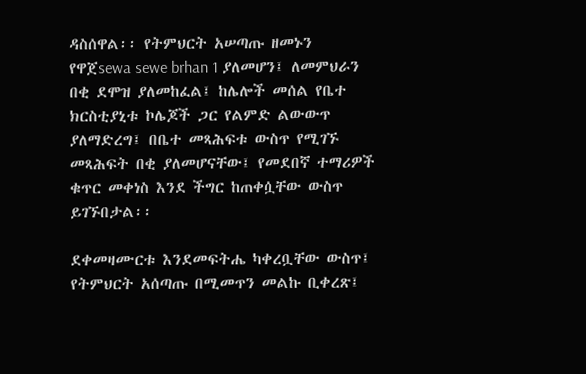ዳስሰዋል፡፡ የትምህርት አሠጣጡ ዘመኑን የዋጀsewa sewe brhan 1 ያለመሆን፤ ለመምህራን በቂ ደሞዝ ያለመከፈል፤ ከሌሎች መሰል የቤተ ክርስቲያኒቱ ኮሌጆች ጋር የልምድ ልውውጥ ያለማድረግ፤ በቤተ መጻሕፍቱ ውስጥ የሚገኙ መጻሕፍት በቂ ያለመሆናቸው፤ የመደበኛ ተማሪዎች ቁጥር መቀነስ እንደ ችግር ከጠቀሷቸው ውስጥ ይገኙበታል፡፡

ደቀመዛሙርቱ እንደመፍትሔ ካቀረቧቸው ውስጥ፤ የትምህርት አሰጣጡ በሚመጥን መልኩ ቢቀረጽ፤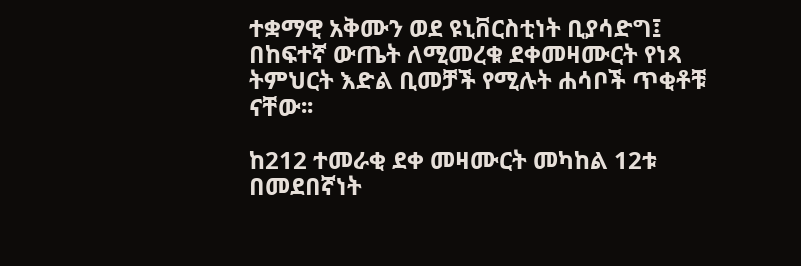ተቋማዊ አቅሙን ወደ ዩኒቨርስቲነት ቢያሳድግ፤ በከፍተኛ ውጤት ለሚመረቁ ደቀመዛሙርት የነጻ ትምህርት እድል ቢመቻች የሚሉት ሐሳቦች ጥቂቶቹ ናቸው፡፡

ከ212 ተመራቂ ደቀ መዛሙርት መካከል 12ቱ በመደበኛነት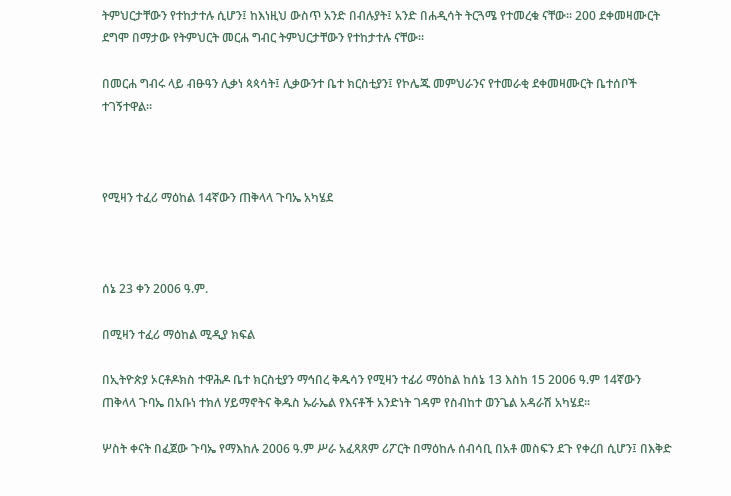ትምህርታቸውን የተከታተሉ ሲሆን፤ ከእነዚህ ውስጥ አንድ በብሉያት፤ አንድ በሐዲሳት ትርጓሜ የተመረቁ ናቸው፡፡ 200 ደቀመዛሙርት ደግሞ በማታው የትምህርት መርሐ ግብር ትምህርታቸውን የተከታተሉ ናቸው፡፡

በመርሐ ግብሩ ላይ ብፁዓን ሊቃነ ጳጳሳት፤ ሊቃውንተ ቤተ ክርስቲያን፤ የኮሌጁ መምህራንና የተመራቂ ደቀመዛሙርት ቤተሰቦች ተገኝተዋል፡፡



የሚዛን ተፈሪ ማዕከል 14ኛውን ጠቅላላ ጉባኤ አካሄደ



ሰኔ 23 ቀን 2006 ዓ.ም.

በሚዛን ተፈሪ ማዕከል ሚዲያ ክፍል

በኢትዮጵያ ኦርቶዶክስ ተዋሕዶ ቤተ ክርስቲያን ማኅበረ ቅዱሳን የሚዛን ተፊሪ ማዕከል ከሰኔ 13 እስከ 15 2006 ዓ.ም 14ኛውን ጠቅላላ ጉባኤ በአቡነ ተክለ ሃይማኖትና ቅዱስ ኡራኤል የእናቶች አንድነት ገዳም የስብከተ ወንጌል አዳራሽ አካሄደ፡፡

ሦስት ቀናት በፈጀው ጉባኤ የማእከሉ 2006 ዓ.ም ሥራ አፈጻጸም ሪፖርት በማዕከሉ ሰብሳቢ በአቶ መስፍን ደጉ የቀረበ ሲሆን፤ በእቅድ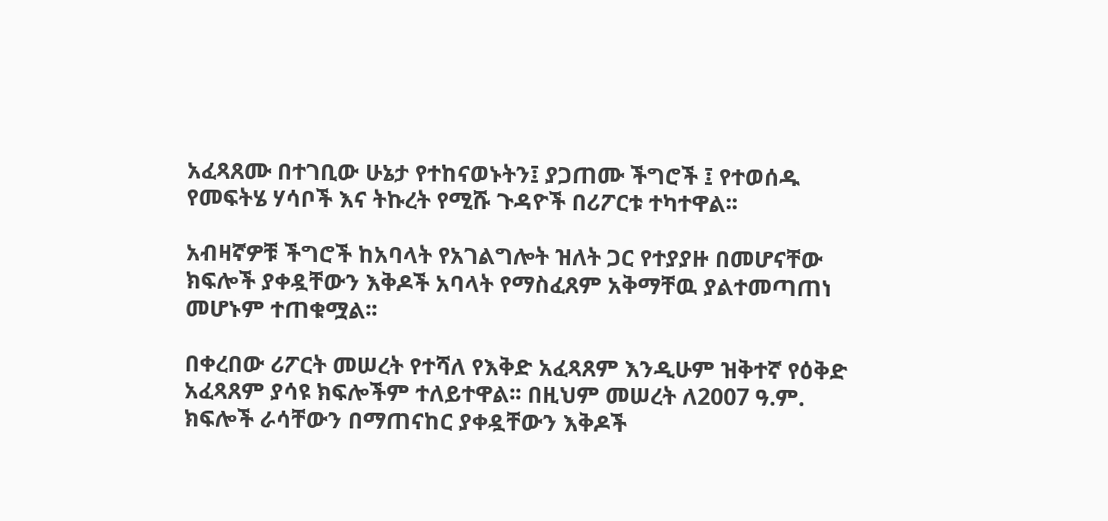አፈጻጸሙ በተገቢው ሁኔታ የተከናወኑትን፤ ያጋጠሙ ችግሮች ፤ የተወሰዱ የመፍትሄ ሃሳቦች እና ትኩረት የሚሹ ጉዳዮች በሪፖርቱ ተካተዋል፡፡

አብዛኛዎቹ ችግሮች ከአባላት የአገልግሎት ዝለት ጋር የተያያዙ በመሆናቸው ክፍሎች ያቀዷቸውን እቅዶች አባላት የማስፈጸም አቅማቸዉ ያልተመጣጠነ መሆኑም ተጠቁሟል፡፡

በቀረበው ሪፖርት መሠረት የተሻለ የእቅድ አፈጻጸም እንዲሁም ዝቅተኛ የዕቅድ አፈጻጸም ያሳዩ ክፍሎችም ተለይተዋል፡፡ በዚህም መሠረት ለ2007 ዓ.ም. ክፍሎች ራሳቸውን በማጠናከር ያቀዷቸውን እቅዶች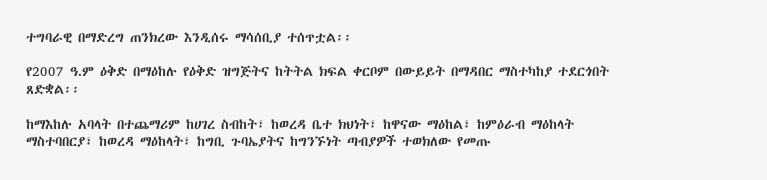ተግባራዊ በማድረግ ጠንክረው እንዲሰሩ ማሳሰቢያ ተሰጥቷል፡፡

የ2007 ዓ.ም ዕቅድ በማዕከሉ የዕቅድ ዝግጅትና ከትትል ክፍል ቀርቦም በውይይት በማዳበር ማስተካከያ ተደርጎበት ጸድቋል፡፡

ከማእከሉ አባላት በተጨማሪም ከሀገረ ስብከት፣ ከወረዳ ቤተ ክህነት፣ ከዋናው ማዕከል፣ ከምዕራብ ማዕከላት ማስተባበርያ፣ ከወረዳ ማዕከላት፣ ከግቢ ጉባኤያትና ከግንኙነት ጣብያዎች ተወክለው የመጡ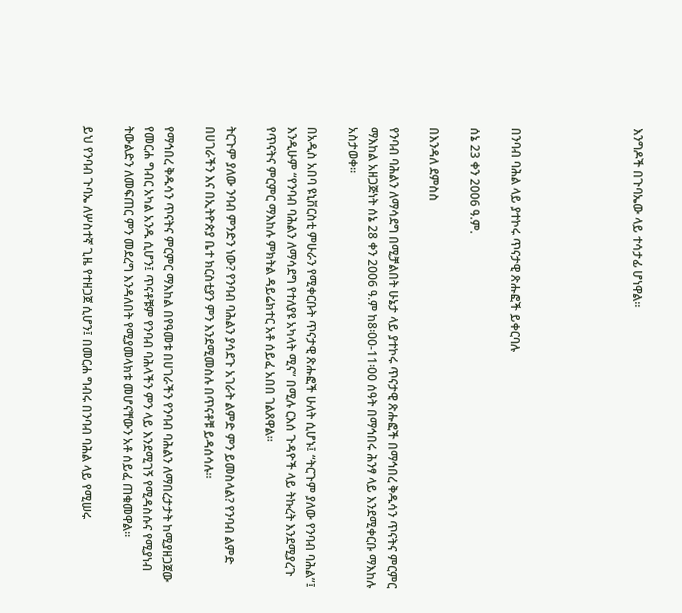እንግዶች በጉባኤው ላይ ተሳታፊ ሆነዋል፡፡





በንባብ ባሕል ላይ ያተኮሩ ጥናታዊ ጽሑፎች ይቀርባሉ

ሰኔ 23 ቀን 2006 ዓ.ም.

በእንዳለ ደምስስ

የንባብ ባሕልን ለማሳደግ በሚቻልበት ሁኔታ ላይ ያተኮሩ ጥናታዊ ጽሑፎች በማኅበረ ቅዱሳን ጥናትና ምርምር ማእከል አዘጋጅነት ሰኔ 28 ቀን 2006 ዓ.ም ከ8፡00-11፡00 ሰዓት በማኅበሩ ሕንፃ ላይ እንደሚቀርቡ ማእከሉ አስታወቀ፡፡

በአዲስ አበባ ዩኒቨርስቲ ምሁራን የሚቀርቡት ጥናታዊ ጽሑፎች ሁለት ሲሆኑ፤ “ትርጉም ያለው የንባብ ባሕል”፤ እንዲሁም “የንባብ ባሕልን ለማሳደግ የተለያዩ አካላት ሚና” በሚሉ ርእሰ ጉዳዮች ላይ ትኩረት እንደሚያረጉ የጥናትና ምርምር ማእከሉ ምክትል ዳይሬክተር አቶ ሰይፈ አበበ ገልጸዋል፡፡

ትርጉም ያለው ንባብ ምንድን ነው? የንባብ ባሕልን ያሳደጉ አገራት ልምድ ምን ይመስላል? የንባብ ልምድ በሀገራችን እና በኢትዮጵያ ቤተ ክርስቲያን ምን እንደሚመስሉ በጥናቶቹ ይዳሰሳሉ፡፡

የማኅበረ ቅዱሳን ጥናትና ምርምር ማእከል በየዓመቱ በሀገራችን የንባብ ባሕልን ለማበረታታት ከሚያዘጋጀው የመርሐ ግብር አካል አንዱ ሲሆን፤ ጥናቶቹም የንባብ ባሕላችን ምን ላይ እንደሚገኝ የሚዳስሱና የሚያነብ ትውልድን ለመፍጠር ምን መደረግ እንዳለበት የሚያመላክቱ መሆናቸውን አቶ ሰይፈ ጠቁመዋል፡፡

ይህ የንባብ ጉባኤ ለሦስተኛ ጊዜ የተዘጋጀ ሲሆን፤ በመርሐ ግብሩ በንባብ ባሕል ላይ የሚሠሩ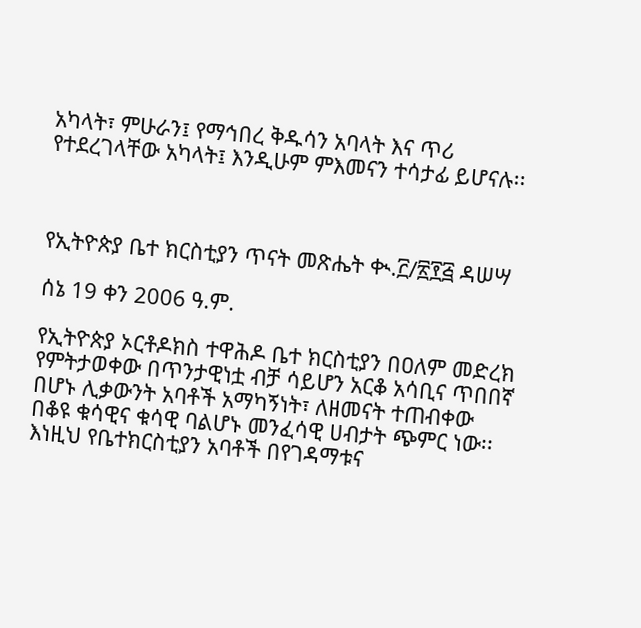አካላት፣ ምሁራን፤ የማኅበረ ቅዱሳን አባላት እና ጥሪ የተደረገላቸው አካላት፤ እንዲሁም ምእመናን ተሳታፊ ይሆናሉ፡፡



የኢትዮጵያ ቤተ ክርስቲያን ጥናት መጽሔት ቊ.፫/፳፻፭ ዳሠሣ

ሰኔ 19 ቀን 2006 ዓ.ም.

የኢትዮጵያ ኦርቶዶክስ ተዋሕዶ ቤተ ክርስቲያን በዐለም መድረክ የምትታወቀው በጥንታዊነቷ ብቻ ሳይሆን አርቆ አሳቢና ጥበበኛ በሆኑ ሊቃውንት አባቶች አማካኝነት፣ ለዘመናት ተጠብቀው በቆዩ ቁሳዊና ቁሳዊ ባልሆኑ መንፈሳዊ ሀብታት ጭምር ነው፡፡ እነዚህ የቤተክርስቲያን አባቶች በየገዳማቱና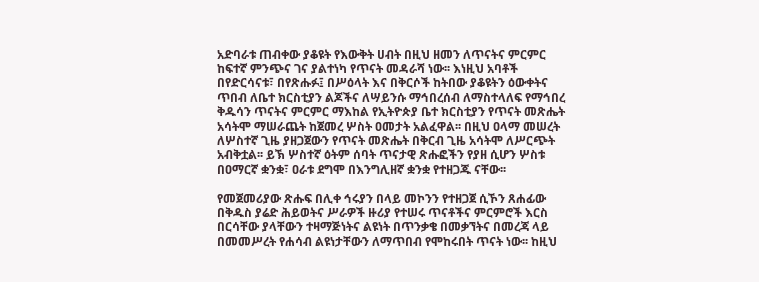አድባራቱ ጠብቀው ያቆዩት የእውቅት ሀብት በዚህ ዘመን ለጥናትና ምርምር ከፍተኛ ምንጭና ገና ያልተነካ የጥናት መዳራሻ ነው፡፡ እነዚህ አባቶች በየድርሳናቱ፣ በየጽሑፉ፤ በሥዕላት እና በቅርሶች ከትበው ያቆዩትን ዕውቀትና ጥበብ ለቤተ ክርስቲያን ልጆችና ለሣይንሱ ማኅበረሰብ ለማስተላለፍ የማኅበረ ቅዱሳን ጥናትና ምርምር ማእከል የኢትዮጵያ ቤተ ክርስቲያን የጥናት መጽሔት አሳትሞ ማሠራጨት ከጀመረ ሦስት ዐመታት አልፈዋል፡፡ በዚህ ዐላማ መሠረት ለሦስተኛ ጊዜ ያዘጋጀውን የጥናት መጽሔት በቅርብ ጊዜ አሳትሞ ለሥርጭት አብቅቷል፡፡ ይኽ ሦስተኛ ዕትም ሰባት ጥናታዊ ጽሑፎችን የያዘ ሲሆን ሦስቱ በዐማርኛ ቋንቋ፣ ዐራቱ ደግሞ በእንግሊዘኛ ቋንቋ የተዘጋጁ ናቸው፡፡

የመጀመሪያው ጽሑፍ በሊቀ ኅሩያን በላይ መኮንን የተዘጋጀ ሲኾን ጸሐፊው በቅዱስ ያሬድ ሕይወትና ሥራዎች ዙሪያ የተሠሩ ጥናቶችና ምርምሮች እርስ በርሳቸው ያላቸውን ተዛማጅነትና ልዩነት በጥንቃቄ በመቃኘትና በመረጃ ላይ በመመሥረት የሐሳብ ልዩነታቸውን ለማጥበብ የሞከሩበት ጥናት ነው፡፡ ከዚህ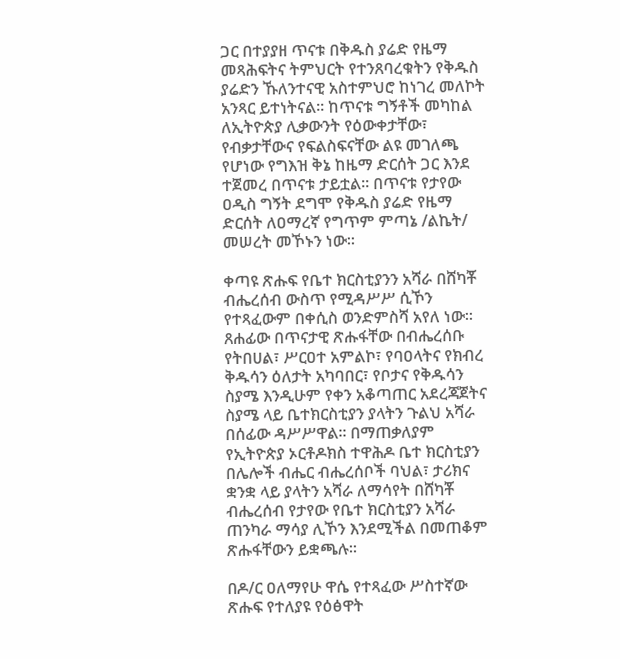ጋር በተያያዘ ጥናቱ በቅዱስ ያሬድ የዜማ መጻሕፍትና ትምህርት የተንጸባረቁትን የቅዱስ ያሬድን ኹለንተናዊ አስተምህሮ ከነገረ መለኮት አንጻር ይተነትናል፡፡ ከጥናቱ ግኝቶች መካከል ለኢትዮጵያ ሊቃውንት የዕውቀታቸው፣ የብቃታቸውና የፍልስፍናቸው ልዩ መገለጫ የሆነው የግእዝ ቅኔ ከዜማ ድርሰት ጋር እንደ ተጀመረ በጥናቱ ታይቷል፡፡ በጥናቱ የታየው ዐዲስ ግኝት ደግሞ የቅዱስ ያሬድ የዜማ ድርሰት ለዐማረኛ የግጥም ምጣኔ /ልኬት/ መሠረት መኾኑን ነው፡፡

ቀጣዩ ጽሑፍ የቤተ ክርስቲያንን አሻራ በሸካቾ ብሔረሰብ ውስጥ የሚዳሥሥ ሲኾን የተጻፈውም በቀሲስ ወንድምስሻ አየለ ነው፡፡ ጸሐፊው በጥናታዊ ጽሑፋቸው በብሔረሰቡ የትበሀል፣ ሥርዐተ አምልኮ፣ የባዐላትና የክብረ ቅዱሳን ዕለታት አካባበር፣ የቦታና የቅዱሳን ስያሜ እንዲሁም የቀን አቆጣጠር አደረጃጀትና ስያሜ ላይ ቤተክርስቲያን ያላትን ጉልህ አሻራ በሰፊው ዳሥሥዋል፡፡ በማጠቃለያም የኢትዮጵያ ኦርቶዶክስ ተዋሕዶ ቤተ ክርስቲያን በሌሎች ብሔር ብሔረሰቦች ባህል፣ ታሪክና ቋንቋ ላይ ያላትን አሻራ ለማሳየት በሸካቾ ብሔረሰብ የታየው የቤተ ክርስቲያን አሻራ ጠንካራ ማሳያ ሊኾን እንደሚችል በመጠቆም ጽሑፋቸውን ይቋጫሉ፡፡

በዶ/ር ዐለማየሁ ዋሴ የተጻፈው ሥስተኛው ጽሑፍ የተለያዩ የዕፅዋት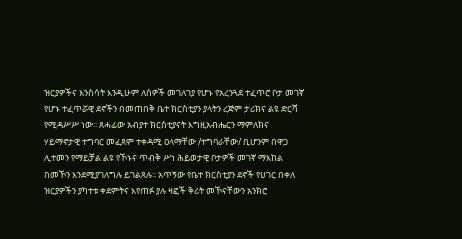ዝርያዎችና እንስሳት እንዲሁም ለሰዎች መገለገያ የሆኑ የአረንጓደ ተፈጥሮ ቦታ መገኛ የሆኑ ተፈጥሯዊ ደኖችን በመጠበቅ ቤተ ክርስቲያን ያላትን ረጅም ታሪክና ልዩ ድርሻ የሚዳሥሥ ነው፡፡ ጸሓፊው አብያተ ክርስቲያናት እግዚአብሔርን ማምለክና ሃይማኖታዊ ተግባር መፈጸም ተቀዳሚ ዐላማቸው /ተግባራቸው/ ቢሆንም በዋጋ ሊተመን የማይቻል ልዩ የኾኑና ጥብቅ ሥነ ሕይወታዊ ቦታዎች መገኛ ማእከል በመኾን እንደሚያገለግሉ ይገልጻሉ፡፡ አጥኝው የቤተ ክርስቲያን ደኖች የሀገር በቀለ ዝርያዎችን ያካተቱ ቀደምትና እየጠፉ ያሉ ዛፎች ቅሪት መኾናቸውን አንክሮ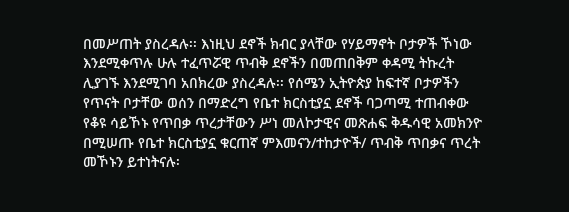በመሥጠት ያስረዳሉ፡፡ እነዚህ ደኖች ክብር ያላቸው የሃይማኖት ቦታዎች ኾነው እንደሚቀጥሉ ሁሉ ተፈጥሯዊ ጥብቅ ደኖችን በመጠበቅም ቀዳሚ ትኩረት ሊያገኙ እንደሚገባ አበክረው ያስረዳሉ፡፡ የሰሜን ኢትዮጵያ ከፍተኛ ቦታዎችን የጥናት ቦታቸው ወሰን በማድረግ የቤተ ክርስቲያኗ ደኖች ባጋጣሚ ተጠብቀው የቆዩ ሳይኾኑ የጥበቃ ጥረታቸውን ሥነ መለኮታዊና መጽሐፍ ቅዱሳዊ አመክንዮ በሚሠጡ የቤተ ክርስቲያኗ ቁርጠኛ ምእመናን/ተከታዮች/ ጥብቅ ጥበቃና ጥረት መኾኑን ይተነትናሉ፡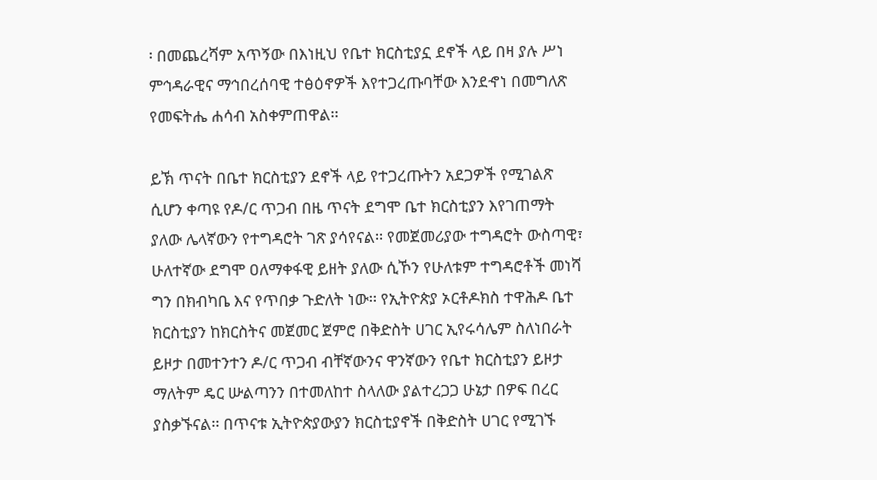፡ በመጨረሻም አጥኝው በእነዚህ የቤተ ክርስቲያኗ ደኖች ላይ በዛ ያሉ ሥነ ምኅዳራዊና ማኅበረሰባዊ ተፅዕኖዎች እየተጋረጡባቸው እንደኆነ በመግለጽ የመፍትሔ ሐሳብ አስቀምጠዋል፡፡

ይኽ ጥናት በቤተ ክርስቲያን ደኖች ላይ የተጋረጡትን አደጋዎች የሚገልጽ ሲሆን ቀጣዩ የዶ/ር ጥጋብ በዜ ጥናት ደግሞ ቤተ ክርስቲያን እየገጠማት ያለው ሌላኛውን የተግዳሮት ገጽ ያሳየናል፡፡ የመጀመሪያው ተግዳሮት ውስጣዊ፣ ሁለተኛው ደግሞ ዐለማቀፋዊ ይዘት ያለው ሲኾን የሁለቱም ተግዳሮቶች መነሻ ግን በክብካቤ እና የጥበቃ ጉድለት ነው፡፡ የኢትዮጵያ ኦርቶዶክስ ተዋሕዶ ቤተ ክርስቲያን ከክርስትና መጀመር ጀምሮ በቅድስት ሀገር ኢየሩሳሌም ስለነበራት ይዞታ በመተንተን ዶ/ር ጥጋብ ብቸኛውንና ዋንኛውን የቤተ ክርስቲያን ይዞታ ማለትም ዴር ሡልጣንን በተመለከተ ስላለው ያልተረጋጋ ሁኔታ በዎፍ በረር ያስቃኙናል፡፡ በጥናቱ ኢትዮጵያውያን ክርስቲያኖች በቅድስት ሀገር የሚገኙ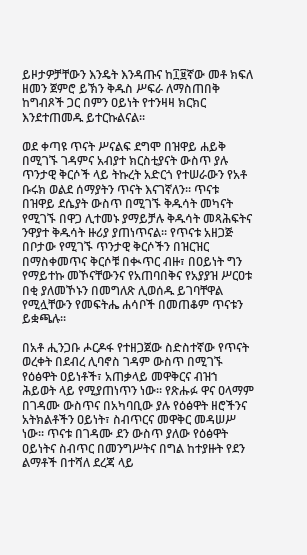ይዞታዎቻቸውን እንዴት እንዳጡና ከ፲፱ኛው መቶ ክፍለ ዘመን ጀምሮ ይኽን ቅዱስ ሥፍራ ለማስጠበቅ ከግብጾች ጋር በምን ዐይነት የተንዛዛ ክርክር እንደተጠመዱ ይተርኩልናል፡፡

ወደ ቀጣዩ ጥናት ሥናልፍ ደግሞ በዝዋይ ሐይቅ በሚገኙ ገዳምና አብያተ ክርስቲያናት ውስጥ ያሉ ጥንታዊ ቅርሶች ላይ ትኩረት አድርጎ የተሠራውን የአቶ ቡሩክ ወልደ ሰማያትን ጥናት እናገኛለን፡፡ ጥናቱ በዝዋይ ደሴያት ውስጥ በሚገኙ ቅዱሳት መካናት የሚገኙ በዋጋ ሊተመኑ ያማይቻሉ ቅዱሳት መጻሕፍትና ንዋያተ ቅዱሳት ዙሪያ ያጠነጥናል፡፡ የጥናቱ አዘጋጅ በቦታው የሚገኙ ጥንታዊ ቅርሶችን በዝርዝር በማስቀመጥና ቅርሶቹ በቊጥር ብዙ፣ በዐይነት ግን የማይተኩ መኾናቸውንና የአጠባበቅና የአያያዝ ሥርዐቱ በቂ ያለመኾኑን በመግለጽ ሊወሰዱ ይገባቸዋል የሚሏቸውን የመፍትሔ ሐሳቦች በመጠቆም ጥናቱን ይቋጫሉ፡፡

በአቶ ሒንጋቡ ሖርዶፋ የተዘጋጀው ስድስተኛው የጥናት ወረቀት በደብረ ሊባኖስ ገዳም ውስጥ በሚገኙ የዕፅዋት ዐይነቶች፣ አጠቃላይ መዋቅርና ብዝኀ ሕይወት ላይ የሚያጠነጥን ነው፡፡ የጽሑፉ ዋና ዐላማም በገዳሙ ውስጥና በአካባቢው ያሉ የዕፅዋት ዘሮችንና አትክልቶችን ዐይነት፣ ስብጥርና መዋቅር መዳሠሥ ነው፡፡ ጥናቱ በገዳሙ ደን ውስጥ ያለው የዕፅዋት ዐይነትና ስብጥር በመንግሥትና በግል ከተያዙት የደን ልማቶች በተሻለ ደረጃ ላይ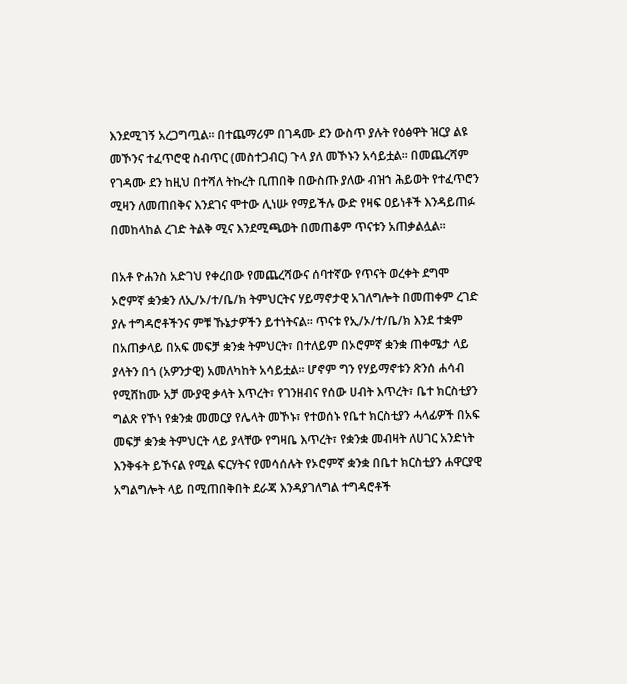እንደሚገኝ አረጋግጧል፡፡ በተጨማሪም በገዳሙ ደን ውስጥ ያሉት የዕፅዋት ዝርያ ልዩ መኾንና ተፈጥሮዊ ስብጥር (መስተጋብር) ጉላ ያለ መኾኑን አሳይቷል፡፡ በመጨረሻም የገዳሙ ደን ከዚህ በተሻለ ትኩረት ቢጠበቅ በውስጡ ያለው ብዝኀ ሕይወት የተፈጥሮን ሚዛን ለመጠበቅና እንደገና ሞተው ሊነሡ የማይችሉ ውድ የዛፍ ዐይነቶች እንዳይጠፉ በመከላከል ረገድ ትልቅ ሚና እንደሚጫወት በመጠቆም ጥናቱን አጠቃልሏል፡፡

በአቶ ዮሐንስ አድገህ የቀረበው የመጨረሻውና ሰባተኛው የጥናት ወረቀት ደግሞ ኦሮምኛ ቋንቋን ለኢ/ኦ/ተ/ቤ/ክ ትምህርትና ሃይማኖታዊ አገለግሎት በመጠቀም ረገድ ያሉ ተግዳሮቶችንና ምቹ ኹኔታዎችን ይተነትናል፡፡ ጥናቱ የኢ/ኦ/ተ/ቤ/ክ እንደ ተቋም በአጠቃላይ በአፍ መፍቻ ቋንቋ ትምህርት፣ በተለይም በኦሮምኛ ቋንቋ ጠቀሜታ ላይ ያላትን በጎ (አዎንታዊ) አመለካከት አሳይቷል፡፡ ሆኖም ግን የሃይማኖቱን ጽንሰ ሐሳብ የሚሸከሙ አቻ ሙያዊ ቃላት እጥረት፣ የገንዘብና የሰው ሀብት እጥረት፣ ቤተ ክርስቲያን ግልጽ የኾነ የቋንቋ መመርያ የሌላት መኾኑ፣ የተወሰኑ የቤተ ክርስቲያን ሓላፊዎች በአፍ መፍቻ ቋንቋ ትምህርት ላይ ያላቸው የግዛቤ እጥረት፣ የቋንቋ መብዛት ለሀገር አንድነት እንቅፋት ይኾናል የሚል ፍርሃትና የመሳሰሉት የኦሮምኛ ቋንቋ በቤተ ክርስቲያን ሐዋርያዊ አግልግሎት ላይ በሚጠበቅበት ደራጃ እንዳያገለግል ተግዳሮቶች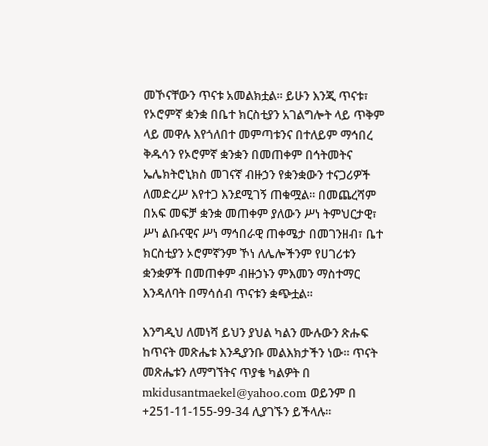መኾናቸውን ጥናቱ አመልክቷል፡፡ ይሁን እንጂ ጥናቱ፣ የኦሮምኛ ቋንቋ በቤተ ክርስቲያን አገልግሎት ላይ ጥቅም ላይ መዋሉ እየጎለበተ መምጣቱንና በተለይም ማኅበረ ቅዱሳን የኦሮምኛ ቋንቋን በመጠቀም በኅትመትና ኤሌክትሮኒክስ መገናኛ ብዙኃን የቋንቋውን ተናጋሪዎች ለመድረሥ እየተጋ እንደሚገኝ ጠቁሟል፡፡ በመጨረሻም በአፍ መፍቻ ቋንቋ መጠቀም ያለውን ሥነ ትምህርታዊ፣ ሥነ ልቡናዊና ሥነ ማኅበራዊ ጠቀሜታ በመገንዘብ፣ ቤተ ክርስቲያን ኦሮምኛንም ኾነ ለሌሎችንም የሀገሪቱን ቋንቋዎች በመጠቀም ብዙኃኑን ምእመን ማስተማር እንዳለባት በማሳሰብ ጥናቱን ቋጭቷል፡፡

እንግዲህ ለመነሻ ይህን ያህል ካልን ሙሉውን ጽሑፍ ከጥናት መጽሔቱ እንዲያንቡ መልእክታችን ነው፡፡ ጥናት መጽሔቱን ለማግኘትና ጥያቄ ካልዎት በ mkidusantmaekel@yahoo.com ወይንም በ +251-11-155-99-34 ሊያገኙን ይችላሉ፡፡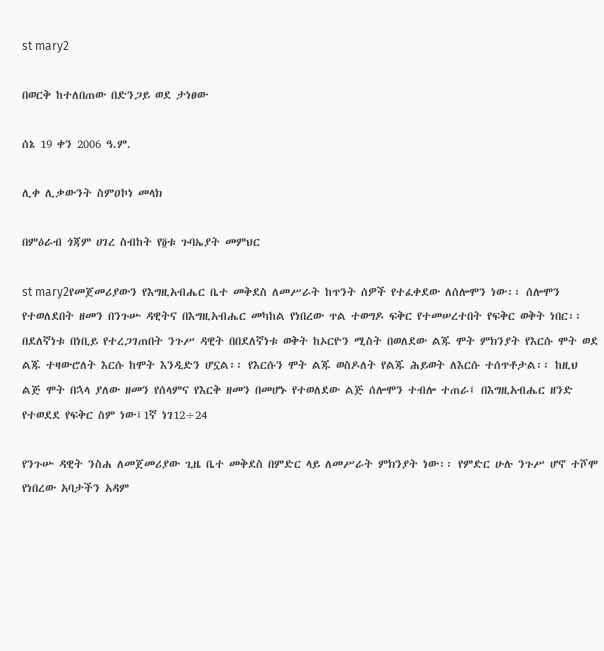st mary2

በወርቅ ከተለበጠው በድንጋይ ወደ ታነፀው

ሰኔ 19 ቀን 2006 ዓ.ም.

ሊቀ ሊቃውንት ስምዐኮነ መላክ

በምዕራብ ጎጃም ሀገረ ስብከት የ፬ቱ ጉባኤያት መምህር

st mary2የመጀመሪያውን የእግዚአብሔር ቤተ መቅደስ ለመሥራት ከጥንት ሰዎች የተፈቀደው ለሰሎሞን ነው፡፡ ሰሎሞን የተወለደበት ዘመን በንጉሡ ዳዊትና በእግዚአብሔር መካከል የነበረው ጥል ተወግዶ ፍቅር የተመሠረተበት የፍቅር ወቅት ነበር፡፡ በደለኛነቱ በነቢይ የተረጋገጠበት ንጉሥ ዳዊት በበደለኛነቱ ወቅት ከኦርዮን ሚስት በወለደው ልጁ ሞት ምክንያት የእርሱ ሞት ወደ ልጁ ተዛውሮለት እርሱ ከሞት እንዲድን ሆኗል፡፡ የእርሱን ሞት ልጁ ወስዶለት የልጁ ሕይወት ለእርሱ ተሰጥቶታል፡፡ ከዚህ ልጅ ሞት በኋላ ያለው ዘመን የሰላምና የእርቅ ዘመን በመሆኑ የተወለደው ልጅ ሰሎሞን ተብሎ ተጠራ፤ በእግዚአብሔር ዘንድ የተወደደ የፍቅር ስም ነው፤1ኛ ነገ12÷24

የንጉሡ ዳዊት ንስሐ ለመጀመሪያው ጊዜ ቤተ መቅደስ በምድር ላይ ለመሥራት ምክንያት ነው፡፡ የምድር ሁሉ ንጉሥ ሆኖ ተሾሞ የነበረው አባታችን አዳም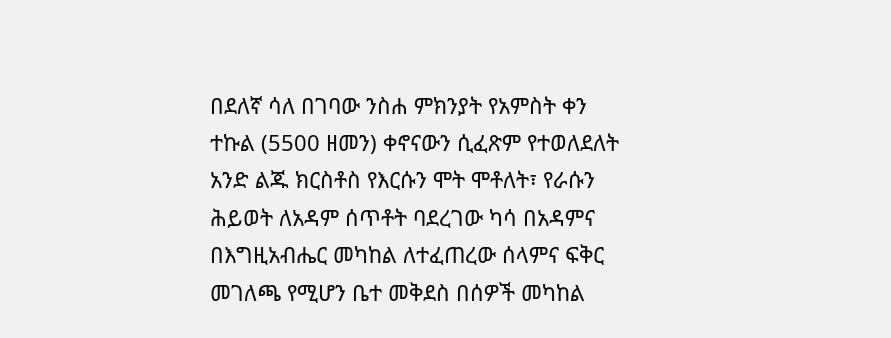በደለኛ ሳለ በገባው ንስሐ ምክንያት የአምስት ቀን ተኩል (5500 ዘመን) ቀኖናውን ሲፈጽም የተወለደለት አንድ ልጁ ክርስቶስ የእርሱን ሞት ሞቶለት፣ የራሱን ሕይወት ለአዳም ሰጥቶት ባደረገው ካሳ በአዳምና በእግዚአብሔር መካከል ለተፈጠረው ሰላምና ፍቅር መገለጫ የሚሆን ቤተ መቅደስ በሰዎች መካከል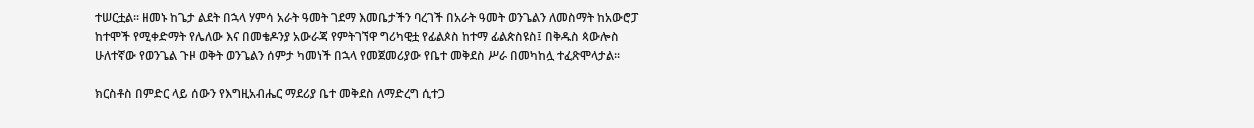ተሠርቷል፡፡ ዘመኑ ከጌታ ልደት በኋላ ሃምሳ አራት ዓመት ገደማ እመቤታችን ባረገች በአራት ዓመት ወንጌልን ለመስማት ከአውሮፓ ከተሞች የሚቀድማት የሌለው እና በመቄዶንያ አውራጃ የምትገኘዋ ግሪካዊቷ የፊልጶስ ከተማ ፊልጵስዩስ፤ በቅዱስ ጳውሎስ ሁለተኛው የወንጌል ጉዞ ወቅት ወንጌልን ሰምታ ካመነች በኋላ የመጀመሪያው የቤተ መቅደስ ሥራ በመካከሏ ተፈጽሞላታል፡፡

ክርስቶስ በምድር ላይ ሰውን የእግዚአብሔር ማደሪያ ቤተ መቅደስ ለማድረግ ሲተጋ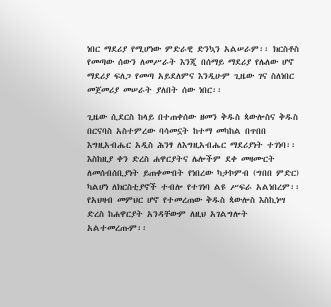ነበር ማደሪያ የሚሆነው ምድራዊ ድንኳን አልሠራም፡፡ ክርስቶስ የመጣው ሰውን ለመሥራት እንጂ በሰማይ ማደሪያ የሌለው ሆኖ ማደሪያ ፍለጋ የመጣ አይደለምና እንዲሁም ጊዜው ገና ስለነበር መጀመሪያ መሠራት ያለበት ሰው ነበር፡፡

ጊዜው ሲደርስ ከላይ በተጠቀሰው ዘመን ቅዱስ ጳውሎስና ቅዱስ በርናባስ አስተምረው ባሳመኗት ከተማ መካከል በጥበበ እግዚአብሔር አዲስ ሕንፃ ለእግዚአብሔር ማደሪያነት ተገነባ፡፡ እስከዚያ ቀን ድረስ ሐዋርያትና ሌሎችም ደቀ መዛሙርት ለመሰብሰቢያነት ይጠቀሙበት የነበረው ካታኮምብ (ግበበ ምድር) ካልሆነ ለክርስቲያኖች ተብሎ የተገነባ ልዩ ሥፍራ አልነበረም፡፡ የአህዛብ መምህር ሆኖ የተመረጠው ቅዱስ ጳውሎስ እስኪነሣ ድረስ ከሐዋርያት አንዳቸውም ለዚህ አገልግሎት አልተመረጡም፡፡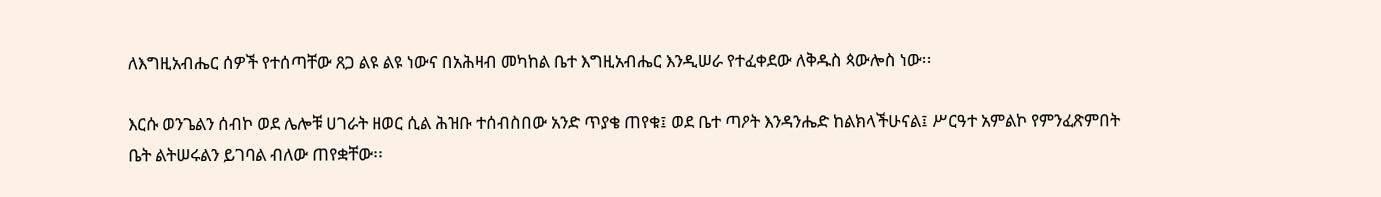ለእግዚአብሔር ሰዎች የተሰጣቸው ጸጋ ልዩ ልዩ ነውና በአሕዛብ መካከል ቤተ እግዚአብሔር እንዲሠራ የተፈቀደው ለቅዱስ ጳውሎስ ነው፡፡

እርሱ ወንጌልን ሰብኮ ወደ ሌሎቹ ሀገራት ዘወር ሲል ሕዝቡ ተሰብስበው አንድ ጥያቄ ጠየቁ፤ ወደ ቤተ ጣዖት እንዳንሔድ ከልክላችሁናል፤ ሥርዓተ አምልኮ የምንፈጽምበት ቤት ልትሠሩልን ይገባል ብለው ጠየቋቸው፡፡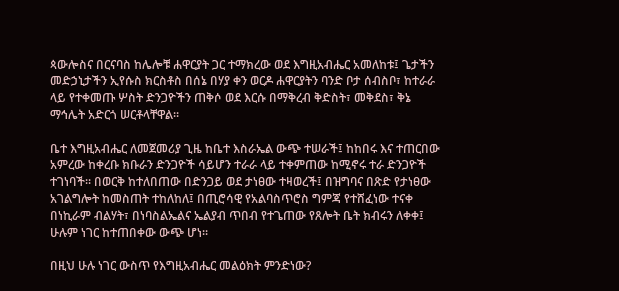ጳውሎስና በርናባስ ከሌሎቹ ሐዋርያት ጋር ተማክረው ወደ እግዚአብሔር አመለከቱ፤ ጌታችን መድኃኒታችን ኢየሱስ ክርስቶስ በሰኔ በሃያ ቀን ወርዶ ሐዋርያትን ባንድ ቦታ ሰብስቦ፣ ከተራራ ላይ የተቀመጡ ሦስት ድንጋዮችን ጠቅሶ ወደ እርሱ በማቅረብ ቅድስት፣ መቅደስ፣ ቅኔ ማኅሌት አድርጎ ሠርቶላቸዋል፡፡

ቤተ እግዚአብሔር ለመጀመሪያ ጊዜ ከቤተ እስራኤል ውጭ ተሠራች፤ ከከበሩ እና ተጠርበው አምረው ከቀረቡ ክቡራን ድንጋዮች ሳይሆን ተራራ ላይ ተቀምጠው ከሚኖሩ ተራ ድንጋዮች ተገነባች፡፡ በወርቅ ከተለበጠው በድንጋይ ወደ ታነፀው ተዛወረች፤ በዝግባና በጽድ የታነፀው አገልግሎት ከመስጠት ተከለከለ፤ በጢሮሳዊ የአልባስጥሮስ ግምጃ የተሸፈነው ተናቀ በነኪራም ብልሃት፣ በነባስልኤልና ኤልያብ ጥበብ የተጌጠው የጸሎት ቤት ክብሩን ለቀቀ፤ ሁሉም ነገር ከተጠበቀው ውጭ ሆነ፡፡

በዚህ ሁሉ ነገር ውስጥ የእግዚአብሔር መልዕክት ምንድነው?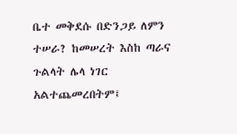ቤተ መቅደሱ በድንጋይ ለምን ተሠራ? ከመሠረት እስከ ጣራና ጉልላት ሌላ ነገር አልተጨመረበትም፤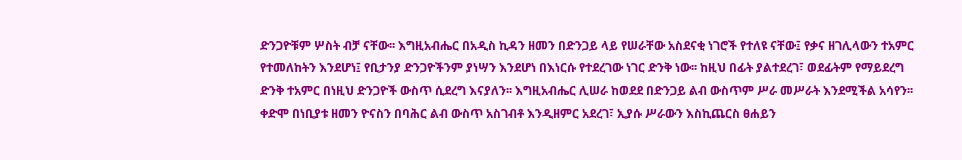ድንጋዮቹም ሦስት ብቻ ናቸው፡፡ እግዚአብሔር በአዲስ ኪዳን ዘመን በድንጋይ ላይ የሠራቸው አስደናቂ ነገሮች የተለዩ ናቸው፤ የቃና ዘገሊላውን ተአምር የተመለከትን እንደሆነ፤ የቢታንያ ድንጋዮችንም ያነሣን እንደሆነ በእነርሱ የተደረገው ነገር ድንቅ ነው፡፡ ከዚህ በፊት ያልተደረገ፣ ወደፊትም የማይደረግ ድንቅ ተአምር በነዚህ ድንጋዮች ውስጥ ሲደረግ እናያለን፡፡ እግዚአብሔር ሊሠራ ከወደደ በድንጋይ ልብ ውስጥም ሥራ መሥራት እንደሚችል አሳየን፡፡ ቀድሞ በነቢያቱ ዘመን ዮናስን በባሕር ልብ ውስጥ አስገብቶ እንዲዘምር አደረገ፣ ኢያሱ ሥራውን እስኪጨርስ ፀሐይን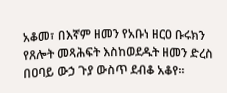አቆመ፣ በእኛም ዘመን የአቡነ ዘርዐ ቡሩክን የጸሎት መጻሕፍት እስከወደዱት ዘመን ድረስ በዐባይ ውኃ ጉያ ውስጥ ደብቆ አቆየ፡፡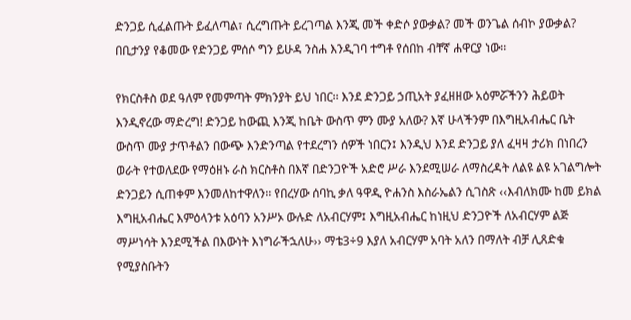ድንጋይ ሲፈልጡት ይፈለጣል፣ ሲረግጡት ይረገጣል እንጂ መች ቀድሶ ያውቃል? መች ወንጌል ሰብኮ ያውቃል? በቢታንያ የቆመው የድንጋይ ምሰሶ ግን ይሁዳ ንስሐ እንዲገባ ተግቶ የሰበከ ብቸኛ ሐዋርያ ነው፡፡

የክርስቶስ ወደ ዓለም የመምጣት ምክንያት ይህ ነበር፡፡ እንደ ድንጋይ ኃጢአት ያፈዘዘው አዕምሯችንን ሕይወት እንዲኖረው ማድረግ! ድንጋይ ከውጪ እንጂ ከቤት ውስጥ ምን ሙያ አለው? እኛ ሁላችንም በእግዚአብሔር ቤት ውስጥ ሙያ ታጥቶልን በውጭ እንድንጣል የተደረግን ሰዎች ነበርን፤ እንዲህ እንደ ድንጋይ ያለ ፈዛዛ ታሪክ በነበረን ወራት የተወለደው የማዕዘኑ ራስ ክርስቶስ በእኛ በድንጋዮች አድሮ ሥራ እንደሚሠራ ለማስረዳት ለልዩ ልዩ አገልግሎት ድንጋይን ሲጠቀም እንመለከተዋለን፡፡ የበረሃው ሰባኪ ቃለ ዓዋዲ ዮሐንስ እስራኤልን ሲገስጽ ‹‹እብለክሙ ከመ ይክል እግዚአብሔር እምዕላንቱ አዕባን አንሥኦ ውሉድ ለአብርሃም፤ እግዚአብሔር ከነዚህ ድንጋዮች ለአብርሃም ልጅ ማሥነሳት እንደሚችል በእውነት እነግራችኋለሁ›› ማቴ3÷9 እያለ አብርሃም አባት አለን በማለት ብቻ ሊጸድቁ የሚያስቡትን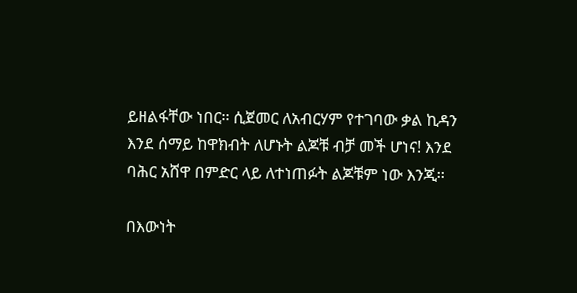ይዘልፋቸው ነበር፡፡ ሲጀመር ለአብርሃም የተገባው ቃል ኪዳን እንደ ሰማይ ከዋክብት ለሆኑት ልጆቹ ብቻ መች ሆነና! እንደ ባሕር አሸዋ በምድር ላይ ለተነጠፉት ልጆቹም ነው እንጂ፡፡

በእውነት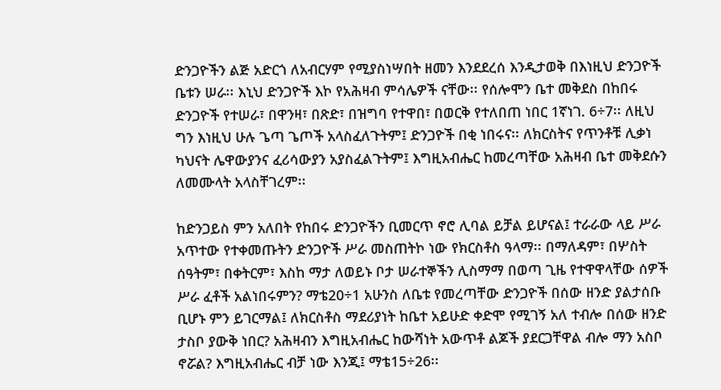ድንጋዮችን ልጅ አድርጎ ለአብርሃም የሚያስነሣበት ዘመን እንደደረሰ እንዲታወቅ በእነዚህ ድንጋዮች ቤቱን ሠራ፡፡ እኒህ ድንጋዮች እኮ የአሕዛብ ምሳሌዎች ናቸው፡፡ የሰሎሞን ቤተ መቅደስ በከበሩ ድንጋዮች የተሠራ፣ በዋንዛ፣ በጽድ፣ በዝግባ የተዋበ፣ በወርቅ የተለበጠ ነበር 1ኛነገ. 6÷7፡፡ ለዚህ ግን እነዚህ ሁሉ ጌጣ ጌጦች አላስፈለጉትም፤ ድንጋዮች በቂ ነበሩና፡፡ ለክርስትና የጥንቶቹ ሊቃነ ካህናት ሌዋውያንና ፈሪሳውያን አያስፈልጉትም፤ እግዚአብሔር ከመረጣቸው አሕዛብ ቤተ መቅደሱን ለመሙላት አላስቸገረም፡፡

ከድንጋይስ ምን አለበት የከበሩ ድንጋዮችን ቢመርጥ ኖሮ ሊባል ይቻል ይሆናል፤ ተራራው ላይ ሥራ አጥተው የተቀመጡትን ድንጋዮች ሥራ መስጠትኮ ነው የክርስቶስ ዓላማ፡፡ በማለዳም፣ በሦስት ሰዓትም፣ በቀትርም፣ እስከ ማታ ለወይኑ ቦታ ሠራተኞችን ሊስማማ በወጣ ጊዜ የተዋዋላቸው ሰዎች ሥራ ፈቶች አልነበሩምን? ማቴ20÷1 አሁንስ ለቤቱ የመረጣቸው ድንጋዮች በሰው ዘንድ ያልታሰቡ ቢሆኑ ምን ይገርማል፤ ለክርስቶስ ማደሪያነት ከቤተ አይሁድ ቀድሞ የሚገኝ አለ ተብሎ በሰው ዘንድ ታስቦ ያውቅ ነበር? አሕዛብን እግዚአብሔር ከውሻነት አውጥቶ ልጆች ያደርጋቸዋል ብሎ ማን አስቦ ኖሯል? እግዚአብሔር ብቻ ነው እንጂ፤ ማቴ15÷26፡፡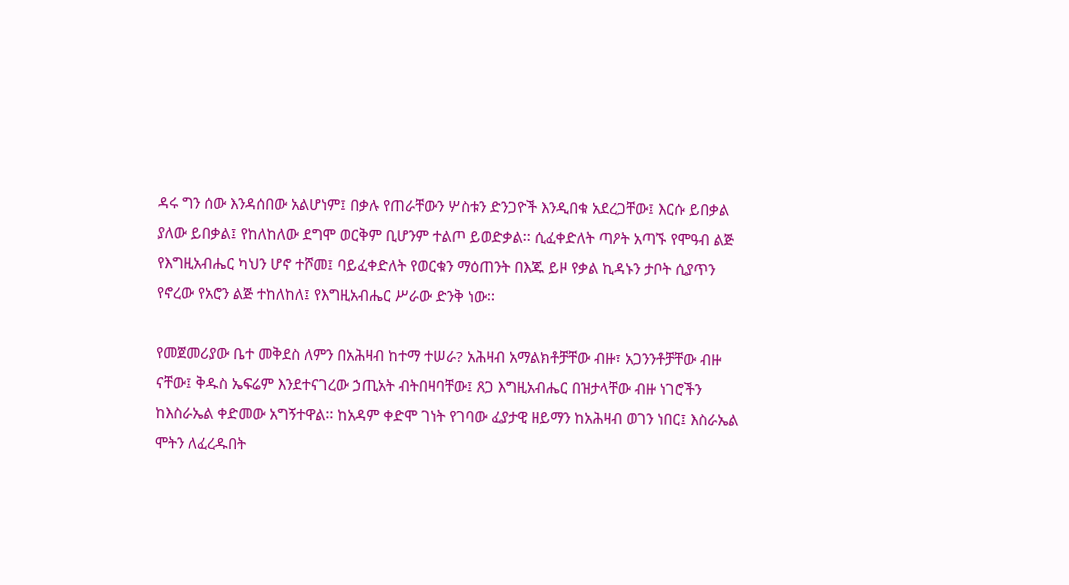ዳሩ ግን ሰው እንዳሰበው አልሆነም፤ በቃሉ የጠራቸውን ሦስቱን ድንጋዮች እንዲበቁ አደረጋቸው፤ እርሱ ይበቃል ያለው ይበቃል፤ የከለከለው ደግሞ ወርቅም ቢሆንም ተልጦ ይወድቃል፡፡ ሲፈቀድለት ጣዖት አጣኙ የሞዓብ ልጅ የእግዚአብሔር ካህን ሆኖ ተሾመ፤ ባይፈቀድለት የወርቁን ማዕጠንት በእጁ ይዞ የቃል ኪዳኑን ታቦት ሲያጥን የኖረው የአሮን ልጅ ተከለከለ፤ የእግዚአብሔር ሥራው ድንቅ ነው፡፡

የመጀመሪያው ቤተ መቅደስ ለምን በአሕዛብ ከተማ ተሠራ? አሕዛብ አማልክቶቻቸው ብዙ፣ አጋንንቶቻቸው ብዙ ናቸው፤ ቅዱስ ኤፍሬም እንደተናገረው ኃጢአት ብትበዛባቸው፤ ጸጋ እግዚአብሔር በዝታላቸው ብዙ ነገሮችን ከእስራኤል ቀድመው አግኝተዋል፡፡ ከአዳም ቀድሞ ገነት የገባው ፈያታዊ ዘይማን ከአሕዛብ ወገን ነበር፤ እስራኤል ሞትን ለፈረዱበት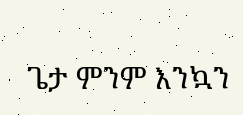ጌታ ምንም እንኳን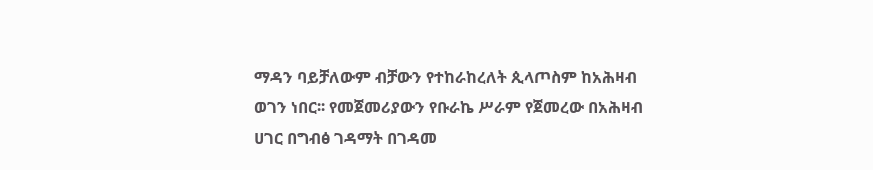ማዳን ባይቻለውም ብቻውን የተከራከረለት ጲላጦስም ከአሕዛብ ወገን ነበር፡፡ የመጀመሪያውን የቡራኬ ሥራም የጀመረው በአሕዛብ ሀገር በግብፅ ገዳማት በገዳመ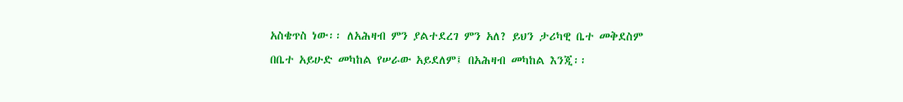አስቄጥስ ነው፡፡ ለአሕዛብ ምን ያልተደረገ ምን አለ? ይህን ታሪካዊ ቤተ መቅደስም በቤተ አይሁድ መካከል የሠራው አይደለም፤ በአሕዛብ መካከል እንጂ፡፡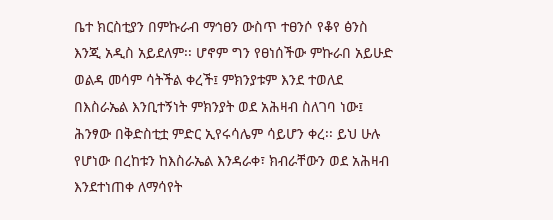ቤተ ክርስቲያን በምኩራብ ማኅፀን ውስጥ ተፀንሶ የቆየ ፅንስ እንጂ አዲስ አይደለም፡፡ ሆኖም ግን የፀነሰችው ምኩራበ አይሁድ ወልዳ መሳም ሳትችል ቀረች፤ ምክንያቱም እንደ ተወለደ በእስራኤል እንቢተኝነት ምክንያት ወደ አሕዛብ ስለገባ ነው፤ ሕንፃው በቅድስቲቷ ምድር ኢየሩሳሌም ሳይሆን ቀረ፡፡ ይህ ሁሉ የሆነው በረከቱን ከእስራኤል እንዳራቀ፣ ክብራቸውን ወደ አሕዛብ እንደተነጠቀ ለማሳየት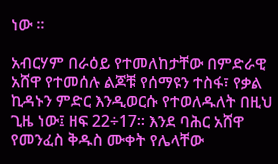ነው ፡፡

አብርሃም በራዕይ የተመለከታቸው በምድራዊ አሸዋ የተመሰሉ ልጆቹ የሰማዩን ተስፋ፣ የቃል ኪዳኑን ምድር እንዲወርሱ የተወለዱለት በዚህ ጊዜ ነው፤ ዘፍ 22÷17፡፡ እንደ ባሕር አሸዋ የመንፈስ ቅዱስ ሙቀት የሌላቸው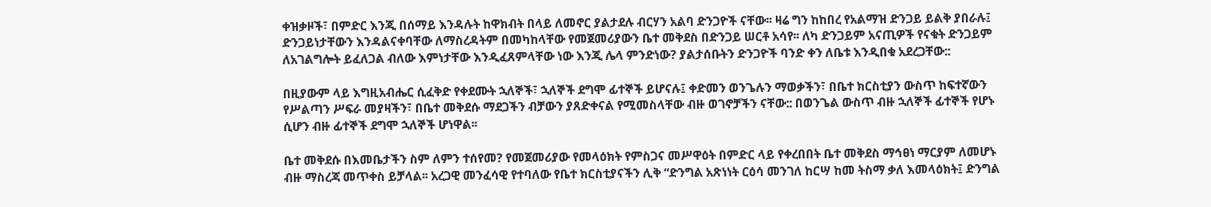ቀዝቃዞች፣ በምድር እንጂ በሰማይ እንዳሉት ከዋክብት በላይ ለመኖር ያልታደሉ ብርሃን አልባ ድንጋዮች ናቸው፡፡ ዛሬ ግን ከከበረ የአልማዝ ድንጋይ ይልቅ ያበራሉ፤ ድንጋይነታቸውን እንዳልናቀባቸው ለማስረዳትም በመካከላቸው የመጀመሪያውን ቤተ መቅደስ በድንጋይ ሠርቶ አሳየ፡፡ ለካ ድንጋይም አናጢዎች የናቁት ድንጋይም ለአገልግሎት ይፈለጋል ብለው እምነታቸው እንዲፈጸምላቸው ነው እንጂ ሌላ ምንድነው? ያልታሰቡትን ድንጋዮች ባንድ ቀን ለቤቱ እንዲበቁ አደረጋቸው::

በዚያውም ላይ እግዚአብሔር ሲፈቅድ የቀደሙት ኋለኞች፣ ኋለኞች ደግሞ ፊተኞች ይሆናሉ፤ ቀድመን ወንጌሉን ማወቃችን፣ በቤተ ክርስቲያን ውስጥ ከፍተኛውን የሥልጣን ሥፍራ መያዛችን፣ በቤተ መቅደሱ ማደጋችን ብቻውን ያጸድቀናል የሚመስላቸው ብዙ ወገኖቻችን ናቸው:: በወንጌል ውስጥ ብዙ ኋለኞች ፊተኞች የሆኑ ሲሆን ብዙ ፊተኞች ደግሞ ኋለኞች ሆነዋል፡፡

ቤተ መቅደሱ በእመቤታችን ስም ለምን ተሰየመ? የመጀመሪያው የመላዕክት የምስጋና መሥዋዕት በምድር ላይ የቀረበበት ቤተ መቅደስ ማኅፀነ ማርያም ለመሆኑ ብዙ ማስረጃ መጥቀስ ይቻላል፡፡ አረጋዊ መንፈሳዊ የተባለው የቤተ ክርስቲያናችን ሊቅ “ድንግል አጽነነት ርዕሳ መንገለ ከርሣ ከመ ትስማ ቃለ እመላዕክት፤ ድንግል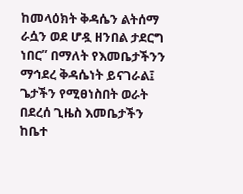ከመላዕክት ቅዳሴን ልትሰማ ራሷን ወደ ሆዷ ዘንበል ታደርግ ነበር” በማለት የእመቤታችንን ማኅደረ ቅዳሴነት ይናገራል፤ ጌታችን የሚፀነስበት ወራት በደረሰ ጊዜስ እመቤታችን ከቤተ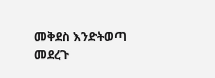መቅደስ እንድትወጣ መደረጉ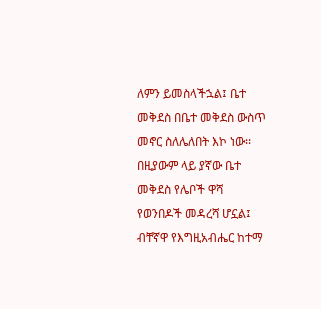ለምን ይመስላችኋል፤ ቤተ መቅደስ በቤተ መቅደስ ውስጥ መኖር ስለሌለበት እኮ ነው፡፡ በዚያውም ላይ ያኛው ቤተ መቅደስ የሌቦች ዋሻ የወንበዶች መዳረሻ ሆኗል፤ ብቸኛዋ የእግዚአብሔር ከተማ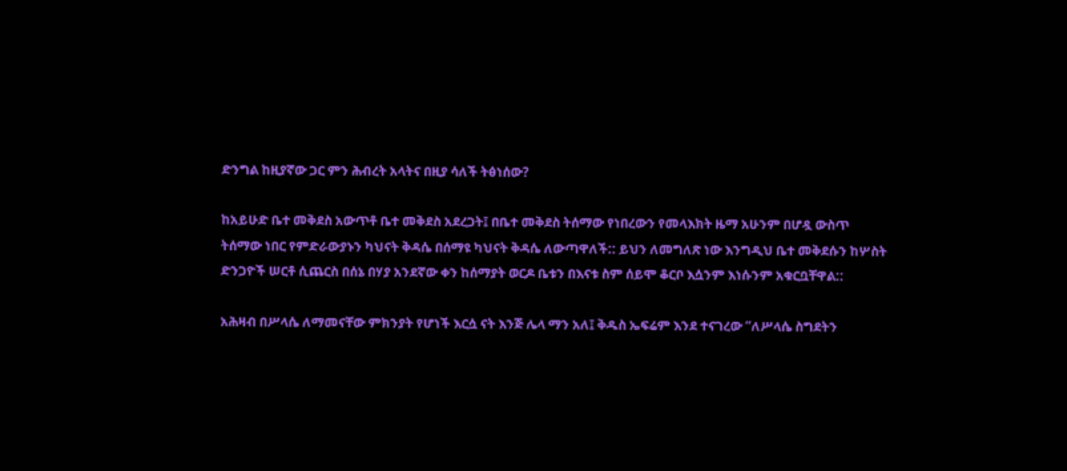ድንግል ከዚያኛው ጋር ምን ሕብረት አላትና በዚያ ሳለች ትፅነሰው?

ከአይሁድ ቤተ መቅደስ አውጥቶ ቤተ መቅደስ አደረጋት፤ በቤተ መቅደስ ትሰማው የነበረውን የመላእክት ዜማ አሁንም በሆዷ ውስጥ ትሰማው ነበር የምድራውያኑን ካህናት ቅዳሴ በሰማዩ ካህናት ቅዳሴ ለውጣዋለች:: ይህን ለመግለጽ ነው እንግዲህ ቤተ መቅደሱን ከሦስት ድንጋዮች ሠርቶ ሲጨርስ በሰኔ በሃያ አንደኛው ቀን ከሰማያት ወርዶ ቤቱን በእናቱ ስም ሰይሞ ቆርቦ እሷንም እነሱንም አቁርቧቸዋል::

አሕዛብ በሥላሴ ለማመናቸው ምክንያት የሆነች እርሷ ናት እንጅ ሌላ ማን አለ፤ ቅዱስ ኤፍሬም እንደ ተናገረው “ለሥላሴ ስግደትን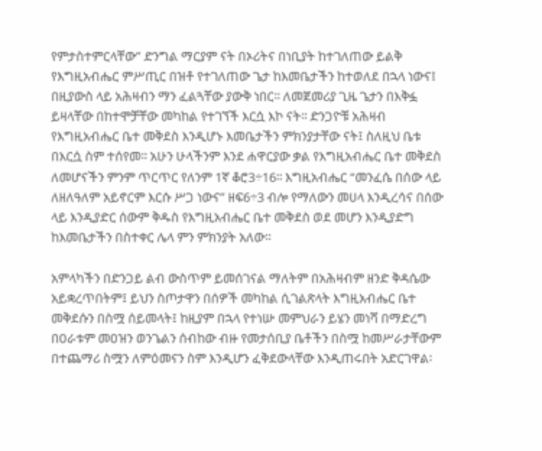የምታስተምርላቸው” ድንግል ማርያም ናት በኦሪትና በነቢያት ከተገለጠው ይልቅ የእግዚአብሔር ምሥጢር በዝቶ የተገለጠው ጌታ ከእመቤታችን ከተወለደ በኋላ ነውና፤ በዚያውስ ላይ አሕዛብን ማን ፈልጓቸው ያውቅ ነበር፡፡ ለመጀመሪያ ጊዜ ጌታን በእቅፏ ይዛላቸው በከተሞቻቸው መካከል የተገኘች እርሷ እኮ ናት፡፡ ድንጋዮቹ አሕዛብ የእግዚአብሔር ቤተ መቅደስ እንዲሆኑ እመቤታችን ምክንያታቸው ናት፤ ስለዚህ ቤቱ በእርሷ ስም ተሰየመ፡፡ አሁን ሁላችንም እንደ ሐዋርያው ቃል የእግዚአብሔር ቤተ መቅደስ ለመሆናችን ምንም ጥርጥር የለንም 1ኛ ቆሮ3÷16፡፡ እግዚአብሔር “መንፈሴ በሰው ላይ ለዘለዓለም አይኖርም እርሱ ሥጋ ነውና” ዘፍ6÷3 ብሎ የማለውን መሀላ እንዲረሳና በሰው ላይ እንዲያድር ሰውም ቅዱስ የእግዚአብሔር ቤተ መቅደስ ወደ መሆን እንዲያድግ ከእመቤታችን በስተቀር ሌላ ምን ምክንያት አለው፡፡

አምላካችን በድንጋይ ልብ ውስጥም ይመሰገናል ማለትም በአሕዛብም ዘንድ ቅዳሴው አይቋረጥበትም፤ ይህን ስጦታዋን በሰዎች መካከል ሲገልጽላት እግዚአብሔር ቤተ መቅደሱን በስሟ ሰይመላት፤ ከዚያም በኋላ የተነሡ መምህራን ይሄን መነሻ በማድረግ በዐራቱም መዐዝን ወንጌልን ሰብከው ብዙ የመታሰቢያ ቤቶችን በስሟ ከመሥራታቸውም በተጨማሪ ስሟን ለምዕመናን ስም እንዲሆን ፈቅደውላቸው እንዲጠሩበት አድርገዋል፡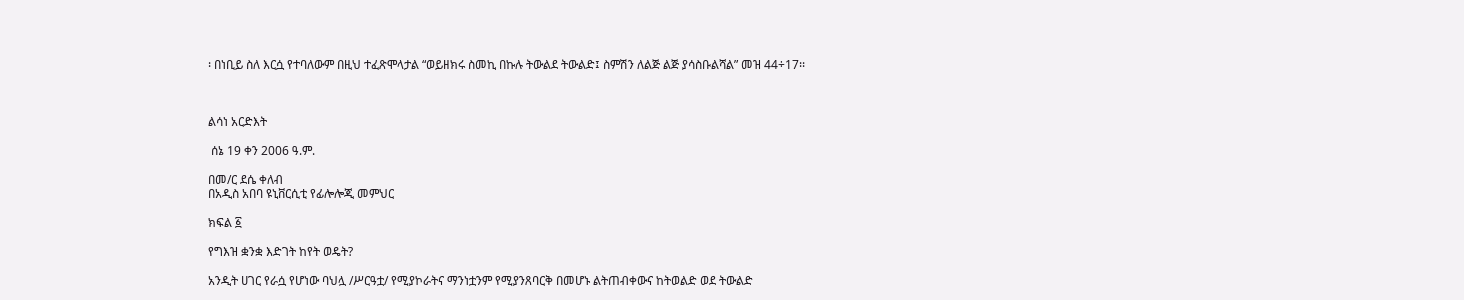፡ በነቢይ ስለ እርሷ የተባለውም በዚህ ተፈጽሞላታል “ወይዘክሩ ስመኪ በኩሉ ትውልደ ትውልድ፤ ስምሽን ለልጅ ልጅ ያሳስቡልሻል” መዝ 44÷17፡፡



ልሳነ አርድእት

 ሰኔ 19 ቀን 2006 ዓ.ም.

በመ/ር ደሴ ቀለብ
በአዲስ አበባ ዩኒቨርሲቲ የፊሎሎጂ መምህር

ክፍል ፩

የግእዝ ቋንቋ እድገት ከየት ወዴት?

አንዲት ሀገር የራሷ የሆነው ባህሏ /ሥርዓቷ/ የሚያኮራትና ማንነቷንም የሚያንጸባርቅ በመሆኑ ልትጠብቀውና ከትወልድ ወደ ትውልድ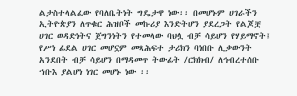ልታስተላልፈው የባለቤትነት ግዴታዋ ነው፡፡ በመሆኑም ሀገራችን ኢትዮጵያን ለጥቁር ሕዝቦች መኩሪያ እንድትሆን ያደረጋት የልጆቿ ሀገር ወዳድነትና ጀግንነትን የተመላው ባህሏ ብቻ ሳይሆን የሃይማኖት፤ የሥነ ፊደል ሀገር መሆኗም መጻሕፍተ ታሪክን ባነበቡ ሊቃውንት አንደበት ብቻ ሳይሆን በማዳመጥ ትውፊት /ርክክብ/ ለኅብረተሰቡ ኀቡእ ያልሆነ ነገር መሆኑ ነው ፡፡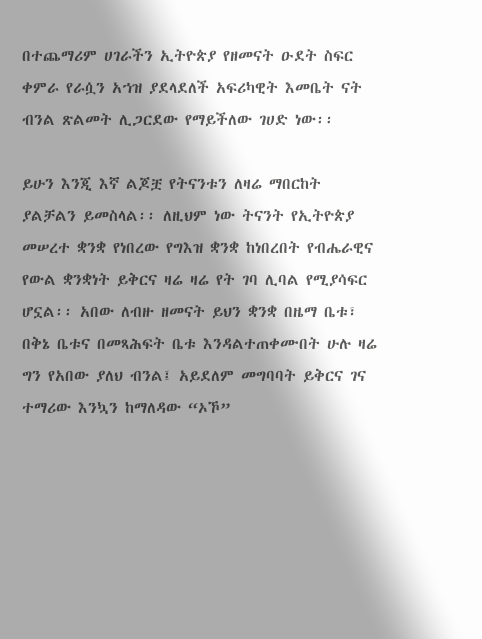በተጨማሪም ሀገራችን ኢትዮጵያ የዘመናት ዑደት ስፍር ቀምራ የራሷን አኀዝ ያደላደለች አፍሪካዊት እመቤት ናት ብንል ጽልመት ሊጋርደው የማይችለው ገሀድ ነው፡፡

ይሁን እንጂ እኛ ልጆቿ የትናንቱን ለዛሬ ማበርከት ያልቻልን ይመስላል፡፡ ለዚህም ነው ትናንት የኢትዮጵያ መሠረተ ቋንቋ የነበረው የግእዝ ቋንቋ ከነበረበት የብሔራዊና የውል ቋንቋነት ይቅርና ዛሬ ዛሬ የት ገባ ሊባል የሚያሳፍር ሆኗል፡፡ አበው ለብዙ ዘመናት ይህን ቋንቋ በዜማ ቤቱ፣ በቅኔ ቤቱና በመጻሕፍት ቤቱ እንዳልተጠቀሙበት ሁሉ ዛሬ ግን የአበው ያለህ ብንል፤ አይደለም መግባባት ይቅርና ገና ተማሪው እንኳን ከማለዳው “ኦኾ”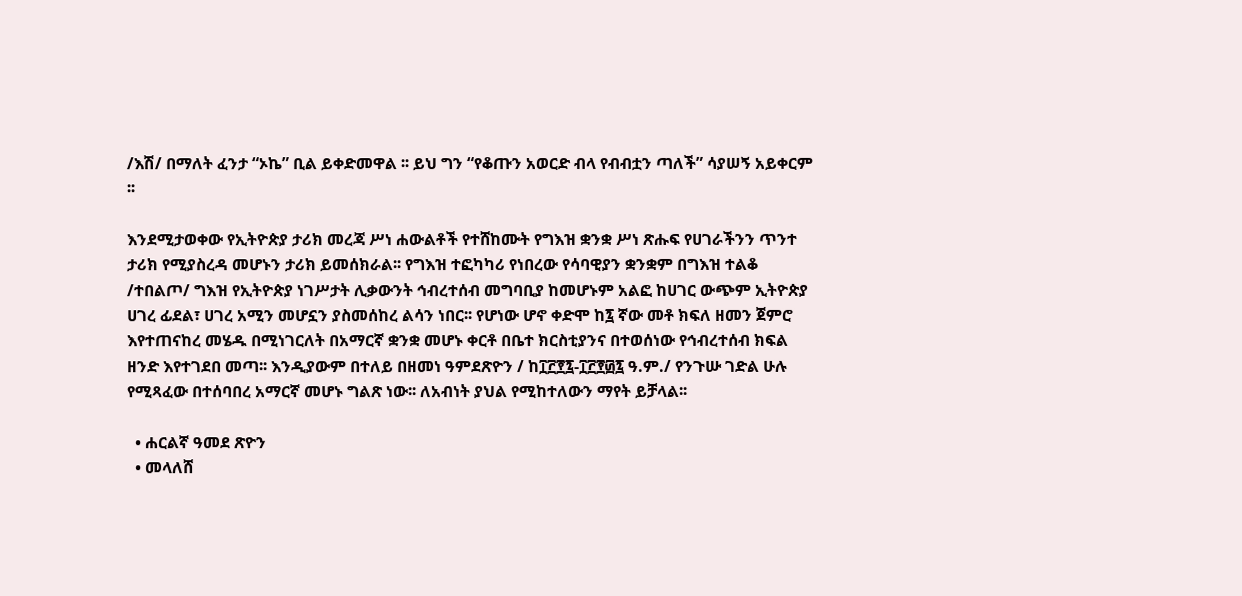/እሽ/ በማለት ፈንታ “ኦኬ” ቢል ይቀድመዋል ፡፡ ይህ ግን “የቆጡን አወርድ ብላ የብብቷን ጣለች” ሳያሠኝ አይቀርም ፡፡

እንደሚታወቀው የኢትዮጵያ ታሪክ መረጃ ሥነ ሐውልቶች የተሸከሙት የግእዝ ቋንቋ ሥነ ጽሑፍ የሀገራችንን ጥንተ ታሪክ የሚያስረዳ መሆኑን ታሪክ ይመሰክራል፡፡ የግእዝ ተፎካካሪ የነበረው የሳባዊያን ቋንቋም በግእዝ ተልቆ /ተበልጦ/ ግእዝ የኢትዮጵያ ነገሥታት ሊቃውንት ኅብረተሰብ መግባቢያ ከመሆኑም አልፎ ከሀገር ውጭም ኢትዮጵያ ሀገረ ፊደል፣ ሀገረ አሚን መሆኗን ያስመሰከረ ልሳን ነበር፡፡ የሆነው ሆኖ ቀድሞ ከ፯ ኛው መቶ ክፍለ ዘመን ጀምሮ እየተጠናከረ መሄዱ በሚነገርለት በአማርኛ ቋንቋ መሆኑ ቀርቶ በቤተ ክርስቲያንና በተወሰነው የኅብረተሰብ ክፍል ዘንድ እየተገደበ መጣ፡፡ እንዲያውም በተለይ በዘመነ ዓምደጽዮን / ከ፲፫፻፯-፲፫፻፴፯ ዓ.ም./ የንጉሡ ገድል ሁሉ የሚጻፈው በተሰባበረ አማርኛ መሆኑ ግልጽ ነው፡፡ ለአብነት ያህል የሚከተለውን ማየት ይቻላል፡፡

  • ሐርልኛ ዓመደ ጽዮን
  • መላለሸ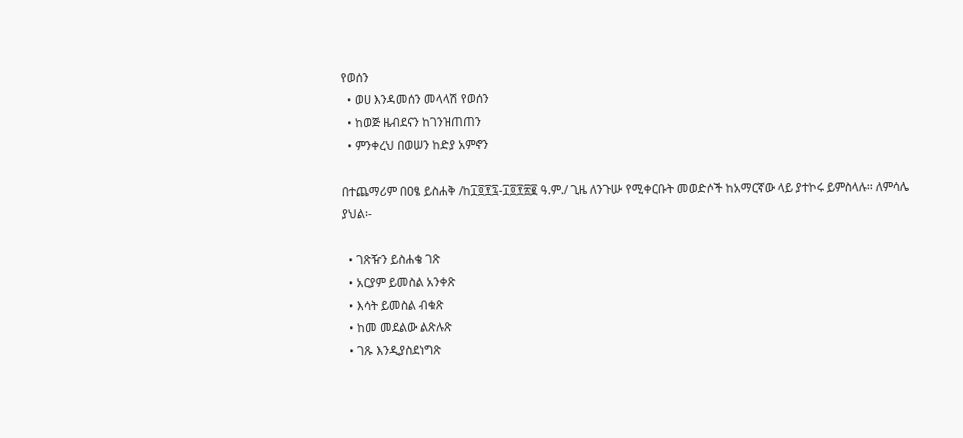የወሰን
  • ወሀ እንዳመሰን መላላሽ የወሰን
  • ከወጅ ዜብደናን ከገንዝጠጠን
  • ምንቀረህ በወሠን ከድያ አምኖን

በተጨማሪም በዐፄ ይስሐቅ /ከ፲፬፻፯-፲፬፻፳፪ ዓ.ም./ ጊዜ ለንጉሡ የሚቀርቡት መወድሶች ከአማርኛው ላይ ያተኮሩ ይምስላሉ፡፡ ለምሳሌ ያህል፡-

  • ገጽዥን ይስሐቄ ገጽ
  • አርያም ይመስል አንቀጽ
  • እሳት ይመስል ብቁጽ
  • ከመ መደልው ልጽሉጽ
  • ገጹ እንዲያስደነግጽ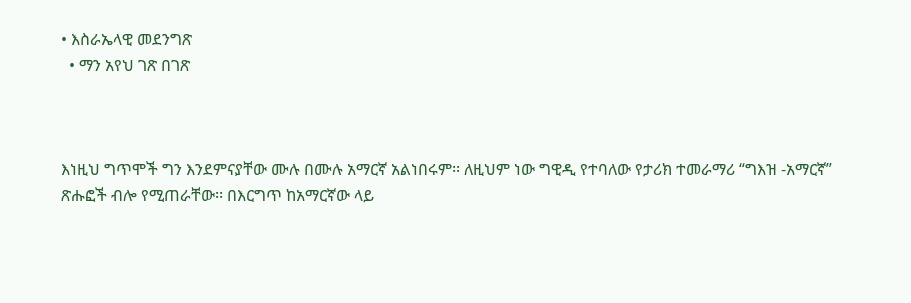• እስራኤላዊ መደንግጽ
  • ማን አየህ ገጽ በገጽ



እነዚህ ግጥሞች ግን እንደምናያቸው ሙሉ በሙሉ አማርኛ አልነበሩም፡፡ ለዚህም ነው ግዊዲ የተባለው የታሪክ ተመራማሪ “ግእዝ -አማርኛ” ጽሑፎች ብሎ የሚጠራቸው፡፡ በእርግጥ ከአማርኛው ላይ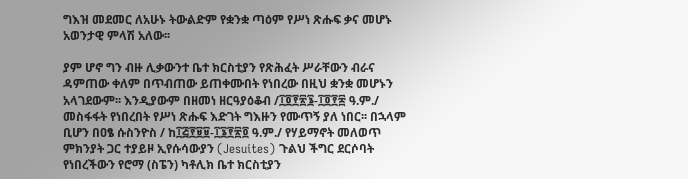ግእዝ መደመር ለአሁኑ ትውልድም የቋንቋ ጣዕም የሥነ ጽሑፍ ቃና መሆኑ አወንታዊ ምላሽ አለው፡፡

ያም ሆኖ ግን ብዙ ሊቃውንተ ቤተ ክርስቲያን የጽሕፈት ሥራቸውን ብራና ዳምጠው ቀለም በጥብጠው ይጠቀሙበት የነበረው በዚህ ቋንቋ መሆኑን አላገደውም፡፡ እንዲያውም በዘመነ ዘርዓያዕቆብ /፲፬፻፳፮-፲፬፻፷ ዓ.ም./ መስፋፋት የነበረበት የሥነ ጽሑፍ እድገት ግእዙን የሙጥኝ ያለ ነበር፡፡ በኋላም ቢሆን በዐፄ ሱስንዮስ / ከ፲፭፻፱፱-፲፮፻፳፬ ዓ.ም./ የሃይማኖት መለወጥ ምክንያት ጋር ተያይዞ ኢየሱሳውያን (Jesuites) ጉልህ ችግር ደርሶባት የነበረችውን የሮማ (ስፔን) ካቶሊክ ቤተ ክርስቲያን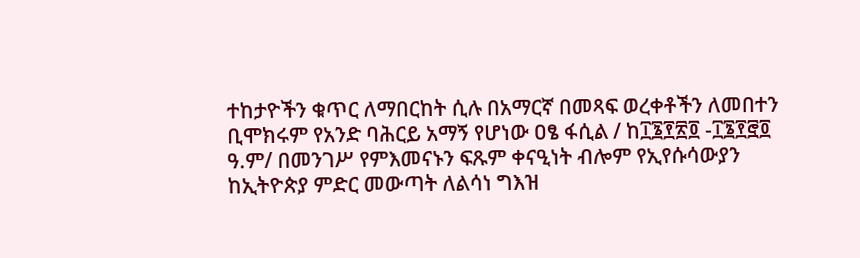ተከታዮችን ቁጥር ለማበርከት ሲሉ በአማርኛ በመጻፍ ወረቀቶችን ለመበተን ቢሞክሩም የአንድ ባሕርይ አማኝ የሆነው ዐፄ ፋሲል / ከ፲፮፻፳፬ -፲፮፻፸፬ ዓ.ም/ በመንገሥ የምእመናኑን ፍጹም ቀናዒነት ብሎም የኢየሱሳውያን ከኢትዮጵያ ምድር መውጣት ለልሳነ ግእዝ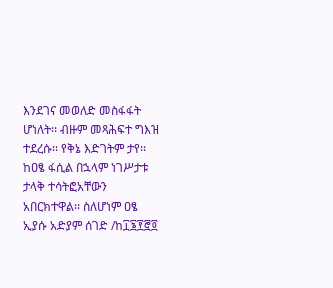እንደገና መወለድ መስፋፋት ሆነለት፡፡ ብዙም መጻሕፍተ ግእዝ ተደረሱ፡፡ የቅኔ እድገትም ታየ፡፡ ከዐፄ ፋሲል በኋላም ነገሥታቱ ታላቅ ተሳትፎአቸውን አበርክተዋል፡፡ ስለሆነም ዐፄ ኢያሱ አድያም ሰገድ /ከ፲፮፻፸፬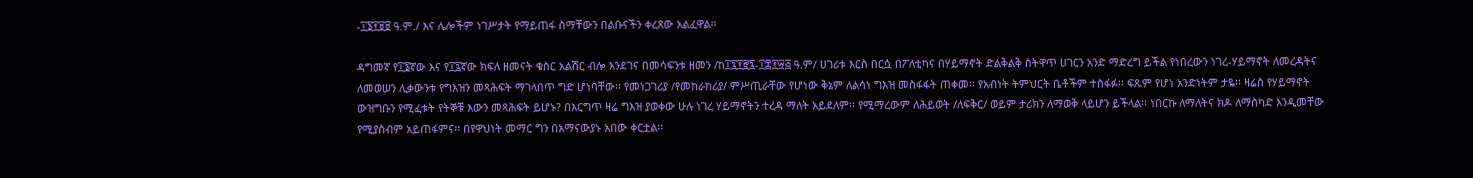-፲፮፻፱፱ ዓ.ም./ እና ሌሎችም ነገሥታት የማይጠፋ ስማቸውን በልቡናችን ቀረጸው አልፈዋል፡፡

ዳግመኛ የ፲፮ኛው እና የ፲፯ኛው ክፍለ ዘመናት ቁስር አልሽር ብሎ እንደገና በመሳፍንቱ ዘመን /ከ፲፯፻፸፯-፲፰፻፵፭ ዓ.ም/ ሀገሪቱ እርስ በርሷ በፖለቲካና በሃይማኖት ድልቅልቅ ስትዋጥ ሀገርን አንድ ማድረግ ይችል የነበረውን ነገረ-ሃይማኖት ለመረዳትና ለመወሠን ሊቃውንቱ የግእዝን መጻሕፍት ማገላበጥ ግድ ሆነባቸው፡፡ የመነጋገሪያ /የመከራከሪያ/ ምሥጢራቸው የሆነው ቅኔም ለልሳነ ግእዝ መስፋፋት ጠቀመ፡፡ የአብነት ትምህርት ቤቶችም ተስፋፉ፡፡ ፍጹም የሆነ አንድነትም ታዬ፡፡ ዛሬስ የሃይማኖት ውዝግቡን የሚፈቱት የትኞቹ እውን መጻሕፍት ይሆኑ? በእርግጥ ዛሬ ግእዝ ያወቀው ሁሉ ነገረ ሃይማኖትን ተረዳ ማለት አይደለም፡፡ የሚማረውም ለሕይወት /ለፍቅር/ ወይም ታሪክን ለማወቅ ላይሆን ይችላል፡፡ ነበርኩ ለማለትና ክዶ ለማስካድ እንዲመቸው የሚያስብም አይጠፋምና፡፡ በየዋህነት መማር ግን በአማናውያኑ አበው ቀርቷል፡፡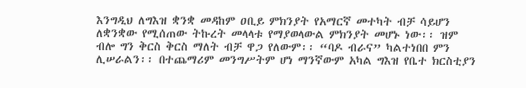እንግዲህ ለግእዝ ቋንቋ መዳከም ዐቢይ ምክንያት የአማርኛ መተካት ብቻ ሳይሆን ለቋንቋው የሚሰጠው ትኩረት መላላቱ የማያወላውል ምክንያት መሆኑ ነው፡፡ ዝም ብሎ ግን ቅርስ ቅርስ ማለት ብቻ ዋጋ የለውም፡፡ “ባዶ ብራና” ካልተነበበ ምን ሊሠራልን፡፡ በተጨማሪም መንግሥትም ሆነ ማንኛውም አካል ግእዝ የቤተ ክርስቲያን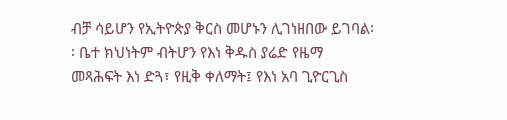ብቻ ሳይሆን የኢትዮጵያ ቅርስ መሆኑን ሊገነዘበው ይገባል፡፡ ቤተ ክህነትም ብትሆን የእነ ቅዱስ ያሬድ የዜማ መጻሕፍት እነ ድጓ፣ የዚቅ ቀለማት፤ የእነ አባ ጊዮርጊስ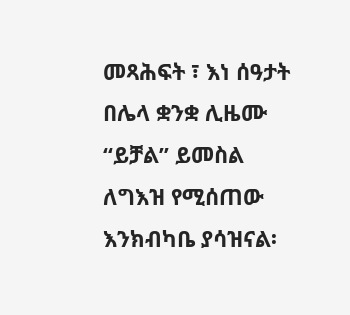መጻሕፍት ፣ እነ ሰዓታት በሌላ ቋንቋ ሊዜሙ “ይቻል” ይመስል ለግእዝ የሚሰጠው እንክብካቤ ያሳዝናል፡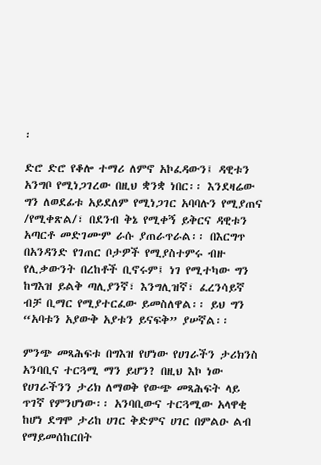፡

ድሮ ድሮ የቆሎ ተማሪ ለምኖ አኮፈዳውን፤ ዳዊቱን አንግቦ የሚነጋገረው በዚህ ቋንቋ ነበር፡፡ እንደዛሬው ግን ለወደፊቱ አይደለም የሚነጋገር አባባሉን የሚያጠና /የሚቀጽል/፣ በደንብ ቅኔ የሚቀኝ ይቅርና ዳዊቱን አጣርቶ መድገሙም ራሱ ያጠራጥራል፡፡ በእርግጥ በአንዳንድ የገጠር ቦታዎች የሚያስተምሩ ብዙ የሊቃውንት በረከቶች ቢኖሩም፤ ነገ የሚተካው ግን ከግእዝ ይልቅ ጣሊያንኛ፣ እንግሊዝኛ፣ ፈረንሳይኛ ብቻ ቢማር የሚያተርፈው ይመስለዋል፡፡ ይህ ግን “አባቱን አያውቅ አያቱን ይናፍቅ” ያሠኛል፡፡

ምንጭ መጻሕፍቱ በግእዝ የሆነው የሀገራችን ታሪክንስ አንባቢና ተርጓሚ ማን ይሆን? በዚህ እኮ ነው የሀገራችንን ታሪክ ለማወቅ የውጭ መጻሕፍት ላይ ጥገኛ የምንሆነው፡፡ አንባቢውና ተርጓሚው አላዋቂ ከሆነ ደግሞ ታሪከ ሀገር ቅድምና ሀገር በምልዑ ልብ የማይመሰከርበት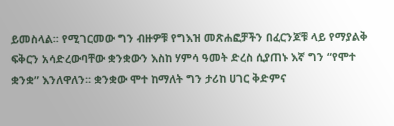ይመስላል፡፡ የሚገርመው ግን ብዙዎቹ የግእዝ መጽሐፎቻችን በፈርንጆቹ ላይ የማያልቅ ፍቅርን አሳድረውባቸው ቋንቋውን እስከ ሃምሳ ዓመት ድረስ ሲያጠኑ እኛ ግን “የሞተ ቋንቋ” እንለዋለን፡፡ ቋንቋው ሞተ ከማለት ግን ታሪከ ሀገር ቅድምና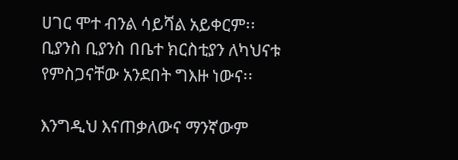ሀገር ሞተ ብንል ሳይሻል አይቀርም፡፡ ቢያንስ ቢያንስ በቤተ ክርስቲያን ለካህናቱ የምስጋናቸው አንደበት ግእዙ ነውና፡፡

እንግዲህ እናጠቃለውና ማንኛውም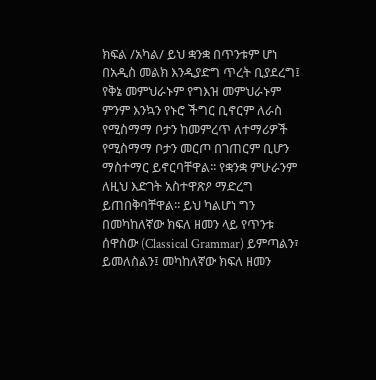ክፍል /አካል/ ይህ ቋንቋ በጥንቱም ሆነ በአዲስ መልክ እንዲያድግ ጥረት ቢያደረግ፤ የቅኔ መምህራኑም የግእዝ መምህራኑም ምንም እንኳን የኑሮ ችግር ቢኖርም ለራስ የሚስማማ ቦታን ከመምረጥ ለተማሪዎች የሚስማማ ቦታን መርጦ በገጠርም ቢሆን ማስተማር ይኖርባቸዋል፡፡ የቋንቋ ምሁራንም ለዚህ እድገት አስተዋጽዖ ማድረግ ይጠበቅባቸዋል፡፡ ይህ ካልሆነ ግን በመካከለኛው ክፍለ ዘመን ላይ የጥንቱ ሰዋስው (Classical Grammar) ይምጣልን፣ ይመለስልን፤ መካከለኛው ክፍለ ዘመን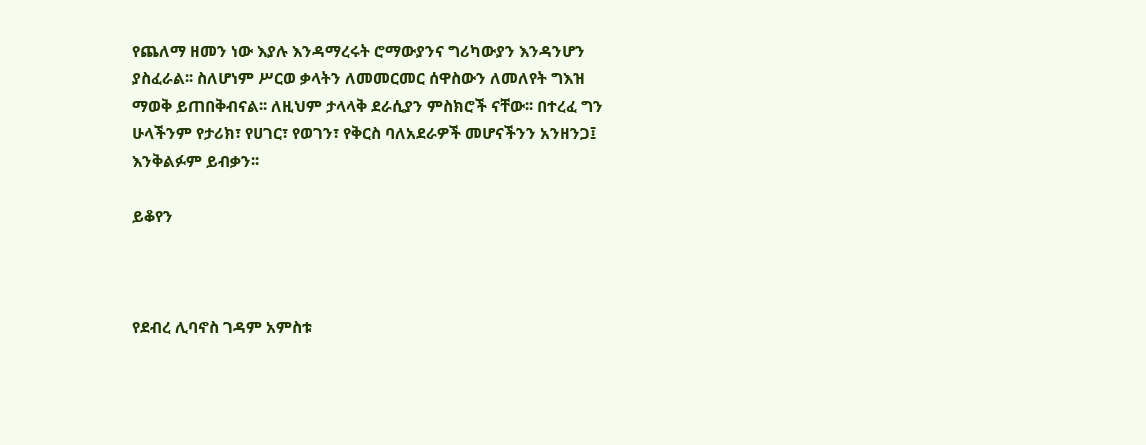የጨለማ ዘመን ነው እያሉ እንዳማረሩት ሮማውያንና ግሪካውያን እንዳንሆን ያስፈራል፡፡ ስለሆነም ሥርወ ቃላትን ለመመርመር ሰዋስውን ለመለየት ግእዝ ማወቅ ይጠበቅብናል፡፡ ለዚህም ታላላቅ ደራሲያን ምስክሮች ናቸው፡፡ በተረፈ ግን ሁላችንም የታሪክ፣ የሀገር፣ የወገን፣ የቅርስ ባለአደራዎች መሆናችንን አንዘንጋ፤ እንቅልፉም ይብቃን፡፡

ይቆየን



የደብረ ሊባኖስ ገዳም አምስቱ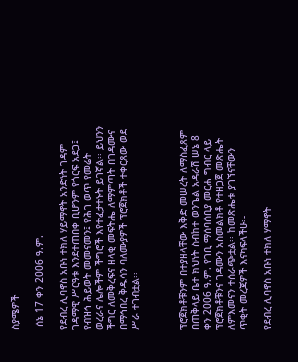ስያሜዎች

 ሰኔ 17 ቀን 2006 ዓ.ም.

የደብረ ሊባኖስ አቡነ ተክለ ሃይማኖት አንድነት ገዳም ገዳማዊ ሥርዓቱ እንደተጠበቀ ቢሆንም የጎርፍ አደጋ፤ የብዝኅ ሕይወት መመናመን፤ የሕገ ወጥ የመሬት ወረራና ሌሎችም ችግሮች እየተፈታተኑት ይገኛል፡፡ ይህንን ችግር ለመቅረፍና ዘላቂ መፍትሔ ለማምጣት በገዳሙና በማኅበረ ቅዱሳን ባለሙያዎች ፕሮጀክቶች ተቀርጸው ወደ ሥራ ተገብቷል፡፡



ፕሮጀክቶቹንም በተያዘላቸው እቅድ መሠረት ለማስፈጸም በጠቅላይ ቤተ ክህነት ስብከተ ወንጌል አዳራሽ ሠኔ 8 ቀን 2006 ዓ.ም. የገቢ ማሰባሰቢያ መርሐ ግብር ላይ ፕሮጀክቶቹንና ገዳሙን አስመልክቶ የተዘጋጀ መጽሔት ለምእመናን ተሰራጭቷል፡፡ ከመጽሔቱ ያገኘናቸውን ጥቂት መረጃዎች እናካፍላችሁ፡-

የደብረ ሊባኖስ አቡነ ተክለ ሃማኖት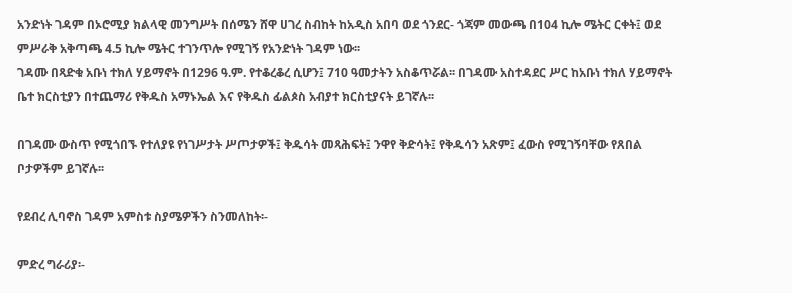አንድነት ገዳም በኦሮሚያ ክልላዊ መንግሥት በሰሜን ሸዋ ሀገረ ስብከት ከአዲስ አበባ ወደ ጎንደር- ጎጃም መውጫ በ104 ኪሎ ሜትር ርቀት፤ ወደ ምሥራቅ አቅጣጫ 4.5 ኪሎ ሜትር ተገንጥሎ የሚገኝ የአንድነት ገዳም ነው፡፡
ገዳሙ በጻድቁ አቡነ ተክለ ሃይማኖት በ1296 ዓ.ም. የተቆረቆረ ሲሆን፤ 710 ዓመታትን አስቆጥሯል፡፡ በገዳሙ አስተዳደር ሥር ከአቡነ ተክለ ሃይማኖት ቤተ ክርስቲያን በተጨማሪ የቅዱስ አማኑኤል እና የቅዱስ ፊልጶስ አብያተ ክርስቲያናት ይገኛሉ፡፡

በገዳሙ ውስጥ የሚጎበኙ የተለያዩ የነገሥታት ሥጦታዎች፤ ቅዱሳት መጻሕፍት፤ ንዋየ ቅድሳት፤ የቅዱሳን አጽም፤ ፈውስ የሚገኝባቸው የጸበል ቦታዎችም ይገኛሉ፡፡

የደብረ ሊባኖስ ገዳም አምስቱ ስያሜዎችን ስንመለከት፡-

ምድረ ግራሪያ፡-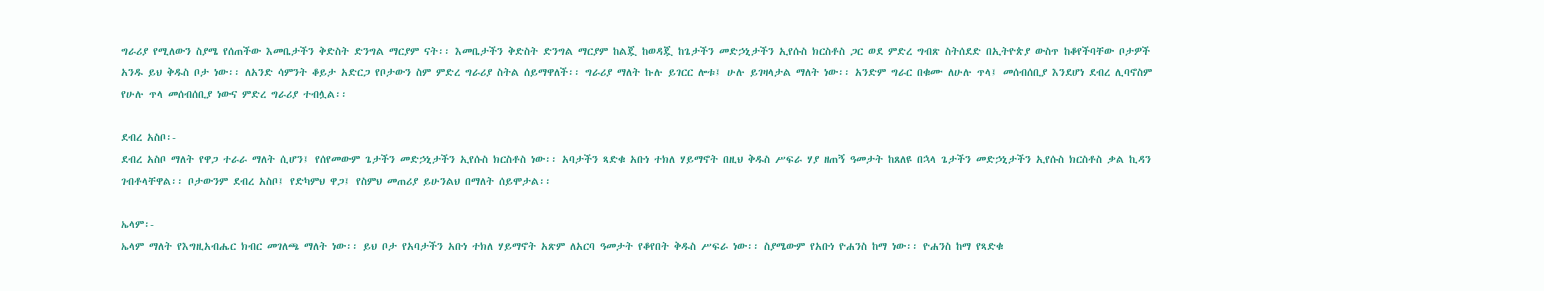ግራሪያ የሚለውን ስያሜ የሰጠችው እመቤታችን ቅድስት ድንግል ማርያም ናት፡፡ እመቤታችን ቅድስት ድንግል ማርያም ከልጇ ከወዳጇ ከጌታችን መድኃኒታችን ኢየሱስ ክርስቶስ ጋር ወደ ምድረ ግብጽ ስትሰደድ በኢትዮጵያ ውስጥ ከቆየችባቸው ቦታዎች አንዱ ይህ ቅዱስ ቦታ ነው፡፡ ለአንድ ሳምንት ቆይታ አድርጋ የቦታውን ስም ምድረ ግራሪያ ስትል ሰይማዋለች፡፡ ግራሪያ ማለት ኩሉ ይገርር ሎቱ፤ ሁሉ ይገዛላታል ማለት ነው፡፡ አንድም ግራር በቁሙ ለሁሉ ጥላ፤ መሰብሰቢያ እንደሆነ ደብረ ሊባኖስም የሁሉ ጥላ መሰብሰቢያ ነውና ምድረ ግራሪያ ተብሏል፡፡

ደብረ አስቦ፡-
ደብረ አስቦ ማለት የዋጋ ተራራ ማለት ሲሆን፤ የሰየመውም ጌታችን መድኃኒታችን ኢየሱስ ክርስቶስ ነው፡፡ አባታችን ጻድቁ አቡነ ተክለ ሃይማኖት በዚህ ቅዱስ ሥፍራ ሃያ ዘጠኝ ዓመታት ከጸለዩ በኋላ ጌታችን መድኃኒታችን ኢየሱስ ክርስቶስ ቃል ኪዳን ገብቶላቸዋል፡፡ ቦታውንም ደብረ አስቦ፤ የድካምህ ዋጋ፤ የስምህ መጠሪያ ይሁንልህ በማለት ሰይሞታል፡፡

ኤላም፡-
ኤላም ማለት የእግዚአብሔር ክብር መገለጫ ማለት ነው፡፡ ይህ ቦታ የአባታችን አቡነ ተክለ ሃይማኖት አጽም ለአርባ ዓመታት የቆየበት ቅዱስ ሥፍራ ነው፡፡ ስያሜውም የአቡነ ዮሐንስ ከማ ነው፡፡ ዮሐንስ ከማ የጻድቁ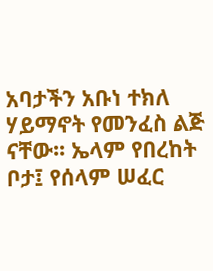አባታችን አቡነ ተክለ ሃይማኖት የመንፈስ ልጅ ናቸው፡፡ ኤላም የበረከት ቦታ፤ የሰላም ሠፈር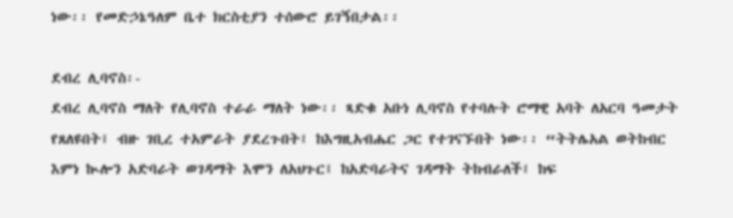ነው፡፡ የመድኃኔዓለም ቤተ ክርስቲያን ተሰውሮ ይገኝበታል፡፡

ደብረ ሊባኖስ፡-
ደብረ ሊባኖስ ማለት የሊባኖስ ተራራ ማለት ነው፡፡ ጻድቁ አቡነ ሊባኖስ የተባሉት ሮማዊ አባት ለአርባ ዓመታት የጸለዩበት፤ ብዙ ገቢረ ተአምራት ያደረጉበት፤ ከእግዚአብሔር ጋር የተገናኙበት ነው፡፡ “ትትሌአል ወትከብር እምነ ኲሎን አድባራት ወገዳማት እሞን ለአህጉር፤ ከአድባራትና ገዳማት ትከብራለች፤ ከፍ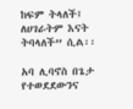ከፍም ትላለች፤ ለሀገራትም እናት ትባላለች” ሲል፡፡

አባ ሊባኖስ በጌታ የተወደደውንና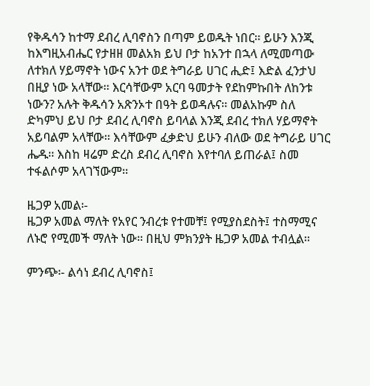የቅዱሳን ከተማ ደብረ ሊባኖስን በጣም ይወዱት ነበር፡፡ ይሁን እንጂ ከእግዚአብሔር የታዘዘ መልአክ ይህ ቦታ ከአንተ በኋላ ለሚመጣው ለተክለ ሃይማኖት ነውና አንተ ወደ ትግራይ ሀገር ሒድ፤ እድል ፈንታህ በዚያ ነው አላቸው፡፡ እርሳቸውም አርባ ዓመታት የደከምኩበት ለከንቱ ነውን? አሉት ቅዱሳን አጽንኦተ በዓት ይወዳሉና፡፡ መልአኩም ስለ ድካምህ ይህ ቦታ ደብረ ሊባኖስ ይባላል እንጂ ደብረ ተክለ ሃይማኖት አይባልም አላቸው፡፡ እሳቸውም ፈቃድህ ይሁን ብለው ወደ ትግራይ ሀገር ሔዱ፡፡ እስከ ዛሬም ድረስ ደብረ ሊባኖስ እየተባለ ይጠራል፤ ስመ ተፋልሶም አላገኘውም፡፡

ዜጋዎ አመል፡-
ዜጋዎ አመል ማለት የአየር ንብረቱ የተመቸ፤ የሚያስደስት፤ ተስማሚና ለኑሮ የሚመች ማለት ነው፡፡ በዚህ ምክንያት ዜጋዎ አመል ተብሏል፡፡

ምንጭ፡- ልሳነ ደብረ ሊባኖስ፤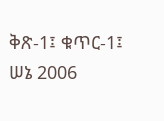ቅጽ-1፤ ቁጥር-1፤ ሠኔ 2006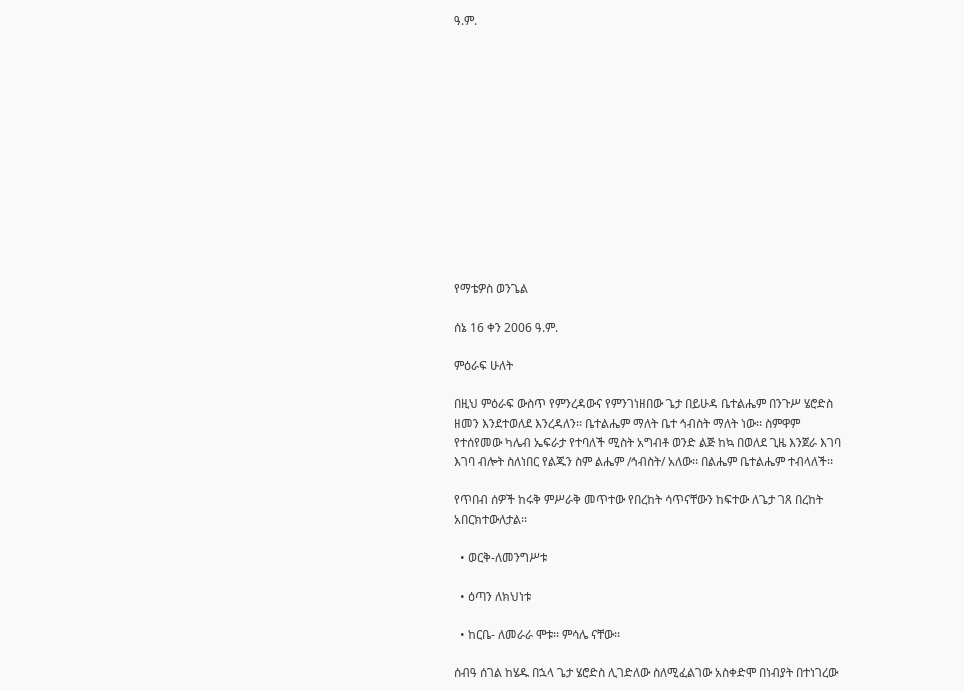ዓ.ም.













የማቴዎስ ወንጌል

ሰኔ 16 ቀን 2006 ዓ.ም.

ምዕራፍ ሁለት

በዚህ ምዕራፍ ውስጥ የምንረዳውና የምንገነዘበው ጌታ በይሁዳ ቤተልሔም በንጉሥ ሄሮድስ ዘመን እንደተወለደ እንረዳለን፡፡ ቤተልሔም ማለት ቤተ ኅብስት ማለት ነው፡፡ ስምዋም የተሰየመው ካሌብ ኤፍራታ የተባለች ሚስት አግብቶ ወንድ ልጅ ከኳ በወለደ ጊዜ እንጀራ እገባ እገባ ብሎት ስለነበር የልጁን ስም ልሔም /ኅብስት/ አለው፡፡ በልሔም ቤተልሔም ተብላለች፡፡

የጥበብ ሰዎች ከሩቅ ምሥራቅ መጥተው የበረከት ሳጥናቸውን ከፍተው ለጌታ ገጸ በረከት አበርክተውለታል፡፡

  • ወርቅ-ለመንግሥቱ

  • ዕጣን ለክህነቱ

  • ከርቤ- ለመራራ ሞቱ፡፡ ምሳሌ ናቸው፡፡

ሰብዓ ሰገል ከሄዱ በኋላ ጌታ ሄሮድስ ሊገድለው ስለሚፈልገው አስቀድሞ በነብያት በተነገረው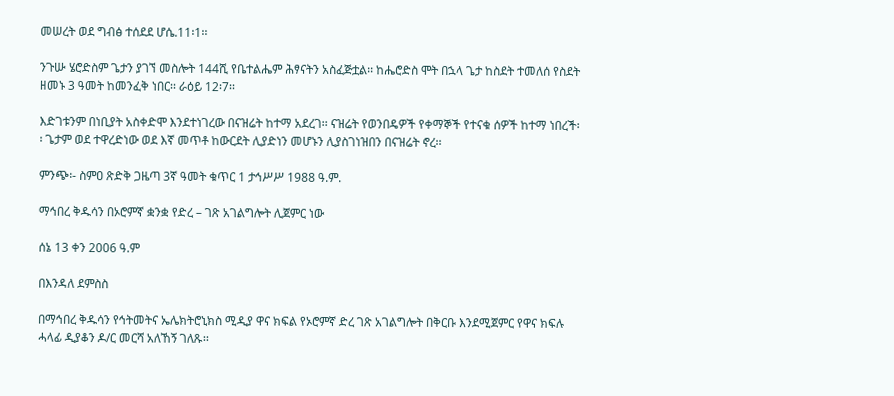መሠረት ወደ ግብፅ ተሰደደ ሆሴ.11፡1፡፡

ንጉሡ ሄሮድስም ጌታን ያገኘ መስሎት 144ሺ የቤተልሔም ሕፃናትን አስፈጅቷል፡፡ ከሔሮድስ ሞት በኋላ ጌታ ከስደት ተመለሰ የስደት ዘመኑ 3 ዓመት ከመንፈቅ ነበር፡፡ ራዕይ 12፡7፡፡

እድገቱንም በነቢያት አስቀድሞ እንደተነገረው በናዝሬት ከተማ አደረገ፡፡ ናዝሬት የወንበዴዎች የቀማኞች የተናቁ ሰዎች ከተማ ነበረች፡፡ ጌታም ወደ ተዋረድነው ወደ እኛ መጥቶ ከውርደት ሊያድነን መሆኑን ሊያስገነዝበን በናዝሬት ኖረ፡፡

ምንጭ፡- ስምዐ ጽድቅ ጋዜጣ 3ኛ ዓመት ቁጥር 1 ታኅሥሥ 1988 ዓ.ም.

ማኅበረ ቅዱሳን በኦሮምኛ ቋንቋ የድረ – ገጽ አገልግሎት ሊጀምር ነው

ሰኔ 13 ቀን 2006 ዓ.ም

በእንዳለ ደምስስ

በማኅበረ ቅዱሳን የኅትመትና ኤሌክትሮኒክስ ሚዲያ ዋና ክፍል የኦሮምኛ ድረ ገጽ አገልግሎት በቅርቡ እንደሚጀምር የዋና ክፍሉ ሓላፊ ዲያቆን ዶ/ር መርሻ አለኸኝ ገለጹ፡፡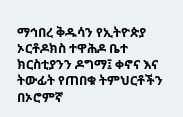ማኅበረ ቅዱሳን የኢትዮጵያ ኦርቶዶክስ ተዋሕዶ ቤተ ክርስቲያንን ዶግማ፤ ቀኖና እና ትውፊት የጠበቁ ትምህርቶችን በኦሮምኛ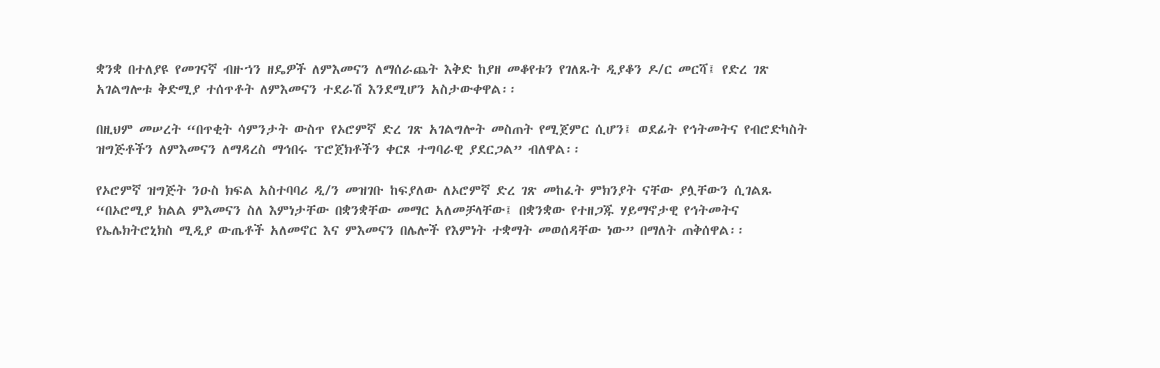ቋንቋ በተለያዩ የመገናኛ ብዙኀን ዘዴዎች ለምእመናን ለማሰራጨት እቅድ ከያዘ መቆየቱን የገለጹት ዲያቆን ዶ/ር መርሻ፤ የድረ ገጽ አገልግሎቱ ቅድሚያ ተሰጥቶት ለምእመናን ተደራሽ እንደሚሆን አስታውቀዋል፡፡

በዚህም መሠረት “በጥቂት ሳምንታት ውስጥ የኦሮምኛ ድረ ገጽ አገልግሎት መስጠት የሚጀምር ሲሆን፤ ወደፊት የኅትመትና የብሮድካስት ዝግጅቶችን ለምእመናን ለማዳረስ ማኅበሩ ፕሮጀክቶችን ቀርጾ ተግባራዊ ያደርጋል” ብለዋል፡፡

የኦሮምኛ ዝግጅት ንዑስ ክፍል አስተባባሪ ዲ/ን መዝገቡ ከፍያለው ለኦሮምኛ ድረ ገጽ መከፈት ምክንያት ናቸው ያሏቸውን ሲገልጹ “በኦሮሚያ ክልል ምእመናን ስለ እምነታቸው በቋንቋቸው መማር አለመቻላቸው፤ በቋንቋው የተዘጋጁ ሃይማኖታዊ የኅትመትና የኤሌክትሮኒክስ ሚዲያ ውጤቶች አለመኖር እና ምእመናን በሌሎች የእምነት ተቋማት መወሰዳቸው ነው” በማለት ጠቅሰዋል፡፡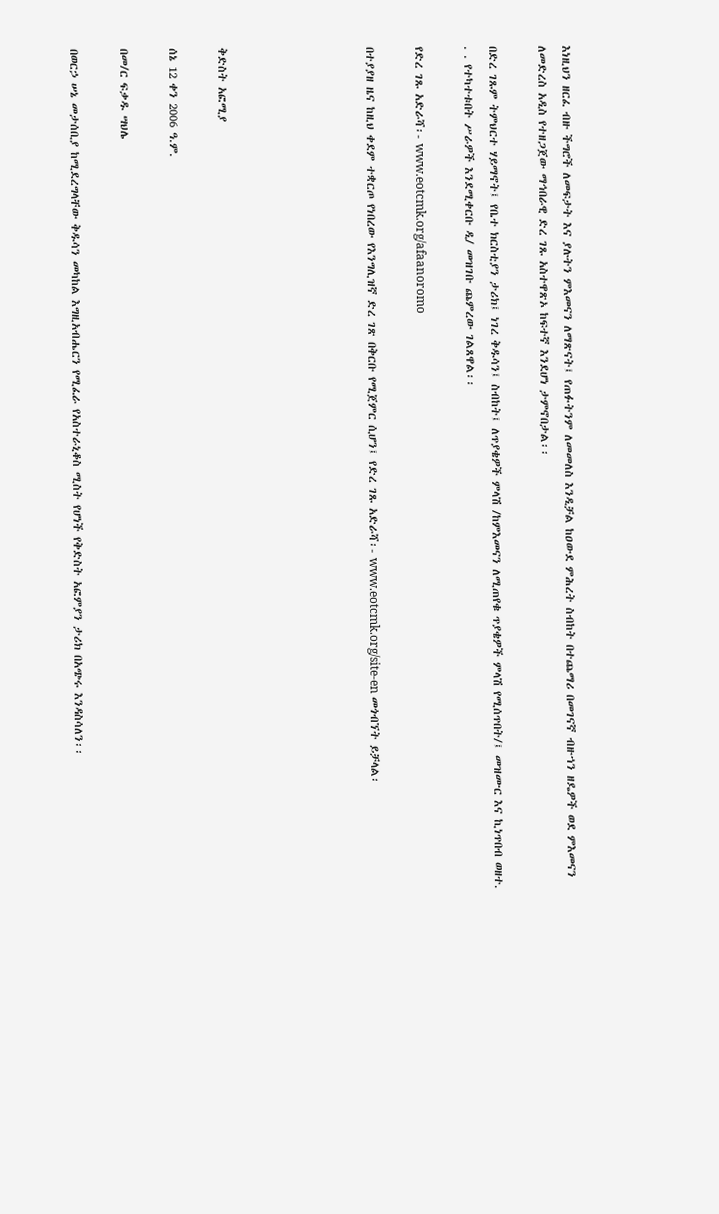እነዚህን ዘርፈ ብዙ ችግሮች ለመፍታት እና ያሉትን ምእመናን ለማጽናት፤ የጠፉትንም ለመመለስ እንዲቻል ከዐውደ ምሕረት ስብከት በተጨማሪ በመገናኛ ብዙኀን ዘዴዎች ወደ ምእመናን ለመድረስ አዲስ የተዘጋጀው ማኅበራዊ ድረ ገጹ አስተዋጽኦ ከፍተኛ እንደሆነ ታምኖበታል፡፡

በድረ ገጹም ትምህርተ ሃይማኖት፤ የቤተ ክርስቲያን ታሪክ፤ ነገረ ቅዱሳን፤ ስብከት፤ ለጥያቄዎች ምላሽ /ከምእመናን ለሚጠየቁ ጥያቄዎች ምላሽ የሚሰጥበት/፤ መዝሙር እና ኪነጥበብ ወዘተ. . . የተካተቱበት ሥራዎች እንደሚቀርቡ ዲ/ መዝገቡ ጨምረው ገልጸዋል፡፡

የድረ ገጹ አድራሻ፡- www.eotcmk.org/afaanoromo

በተያያዘ ዜና ከዚህ ቀደም ተቋርጦ የነበረው የእንግሊዝኛ ድረ ገጽ በቅርቡ የሚጀምር ሲሆን፤ የድረ ገጹ አድራሻ፡- www.eotcmk.org/site-en መጎብኘት ይቻላል፡





ቅድስት አፎሚያ

ሰኔ 12 ቀን 2006 ዓ.ም.

በመ/ር ፍቃዱ ሣህሌ

በወርኃ ሠኔ መታሰቢያ ከሚደረግላቸው ቅዱሳን መካከል እግዚአብሔርን የሚፈራ የአስተራኒቆስ ሚስት የሆነች የቅድስት አፎምያን ታሪክ በአጭሩ እንዳስሳለን፡፡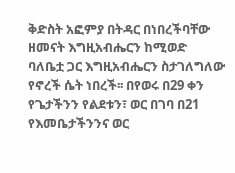ቅድስት አፎምያ በትዳር በነበረችባቸው ዘመናት እግዚአብሔርን ከሚወድ ባለቤቷ ጋር እግዚአብሔርን ስታገለግለው የኖረች ሴት ነበረች፡፡ በየወሩ በ29 ቀን የጌታችንን የልደቱን፣ ወር በገባ በ21 የእመቤታችንንና ወር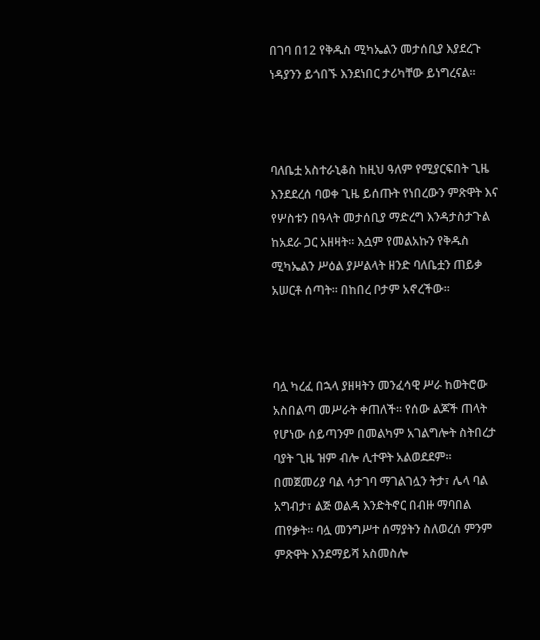በገባ በ12 የቅዱስ ሚካኤልን መታሰቢያ እያደረጉ ነዳያንን ይጎበኙ እንደነበር ታሪካቸው ይነግረናል፡፡



ባለቤቷ አስተራኒቆስ ከዚህ ዓለም የሚያርፍበት ጊዜ እንደደረሰ ባወቀ ጊዜ ይሰጡት የነበረውን ምጽዋት እና የሦስቱን በዓላት መታሰቢያ ማድረግ እንዳታስታጉል ከአደራ ጋር አዘዛት፡፡ እሷም የመልአኩን የቅዱስ ሚካኤልን ሥዕል ያሥልላት ዘንድ ባለቤቷን ጠይቃ አሠርቶ ሰጣት፡፡ በከበረ ቦታም አኖረችው፡፡



ባሏ ካረፈ በኋላ ያዘዛትን መንፈሳዊ ሥራ ከወትሮው አስበልጣ መሥራት ቀጠለች፡፡ የሰው ልጆች ጠላት የሆነው ሰይጣንም በመልካም አገልግሎት ስትበረታ ባያት ጊዜ ዝም ብሎ ሊተዋት አልወደደም፡፡ በመጀመሪያ ባል ሳታገባ ማገልገሏን ትታ፣ ሌላ ባል አግብታ፣ ልጅ ወልዳ እንድትኖር በብዙ ማባበል ጠየቃት፡፡ ባሏ መንግሥተ ሰማያትን ስለወረሰ ምንም ምጽዋት እንደማይሻ አስመስሎ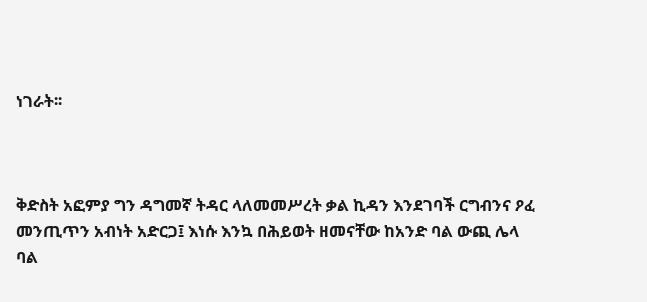ነገራት፡፡



ቅድስት አፎምያ ግን ዳግመኛ ትዳር ላለመመሥረት ቃል ኪዳን እንደገባች ርግብንና ዖፈ መንጢጥን አብነት አድርጋ፤ እነሱ እንኳ በሕይወት ዘመናቸው ከአንድ ባል ውጪ ሌላ ባል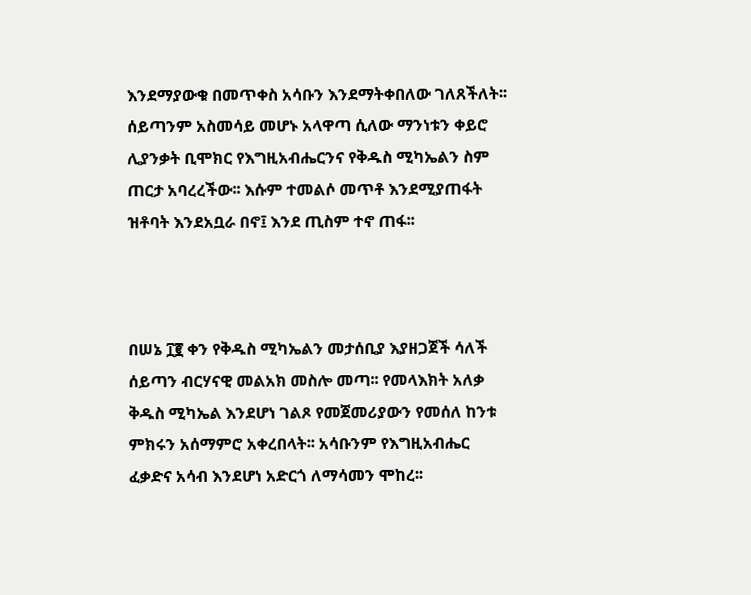እንደማያውቁ በመጥቀስ አሳቡን እንደማትቀበለው ገለጸችለት፡፡ ሰይጣንም አስመሳይ መሆኑ አላዋጣ ሲለው ማንነቱን ቀይሮ ሊያንቃት ቢሞክር የእግዚአብሔርንና የቅዱስ ሚካኤልን ስም ጠርታ አባረረችው፡፡ እሱም ተመልሶ መጥቶ እንደሚያጠፋት ዝቶባት እንደአቧራ በኖ፤ እንደ ጢስም ተኖ ጠፋ፡፡



በሠኔ ፲፪ ቀን የቅዱስ ሚካኤልን መታሰቢያ እያዘጋጀች ሳለች ሰይጣን ብርሃናዊ መልአክ መስሎ መጣ፡፡ የመላእክት አለቃ ቅዱስ ሚካኤል እንደሆነ ገልጾ የመጀመሪያውን የመሰለ ከንቱ ምክሩን አሰማምሮ አቀረበላት፡፡ አሳቡንም የእግዚአብሔር ፈቃድና አሳብ እንደሆነ አድርጎ ለማሳመን ሞከረ፡፡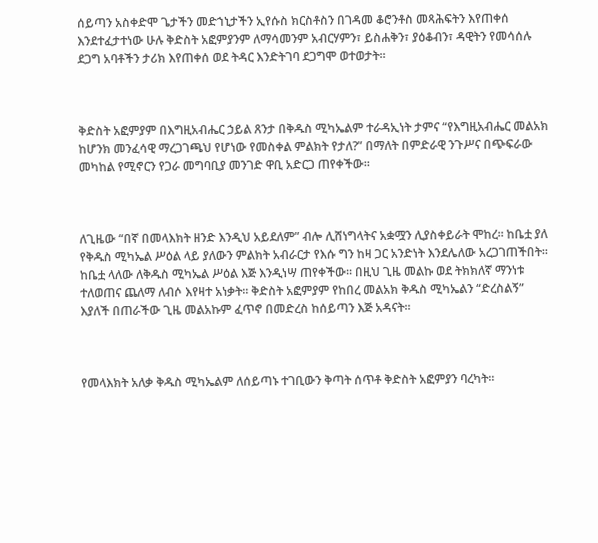ሰይጣን አስቀድሞ ጌታችን መድኀኒታችን ኢየሱስ ክርስቶስን በገዳመ ቆሮንቶስ መጻሕፍትን እየጠቀሰ እንደተፈታተነው ሁሉ ቅድስት አፎምያንም ለማሳመንም አብርሃምን፣ ይስሐቅን፣ ያዕቆብን፣ ዳዊትን የመሳሰሉ ደጋግ አባቶችን ታሪክ እየጠቀሰ ወደ ትዳር እንድትገባ ደጋግሞ ወተወታት፡፡



ቅድስት አፎምያም በእግዚአብሔር ኃይል ጸንታ በቅዱስ ሚካኤልም ተራዳኢነት ታምና “የእግዚአብሔር መልአክ ከሆንክ መንፈሳዊ ማረጋገጫህ የሆነው የመስቀል ምልክት የታለ?” በማለት በምድራዊ ንጉሥና በጭፍራው መካከል የሚኖርን የጋራ መግባቢያ መንገድ ዋቢ አድርጋ ጠየቀችው፡፡



ለጊዜው “በኛ በመላእክት ዘንድ እንዲህ አይደለም” ብሎ ሊሸነግላትና አቋሟን ሊያስቀይራት ሞከረ፡፡ ከቤቷ ያለ የቅዱስ ሚካኤል ሥዕል ላይ ያለውን ምልክት አብራርታ የእሱ ግን ከዛ ጋር አንድነት እንደሌለው አረጋገጠችበት፡፡ ከቤቷ ላለው ለቅዱስ ሚካኤል ሥዕል እጅ እንዲነሣ ጠየቀችው፡፡ በዚህ ጊዜ መልኩ ወደ ትክክለኛ ማንነቱ ተለወጠና ጨለማ ለብሶ እየዛተ አነቃት፡፡ ቅድስት አፎምያም የከበረ መልአክ ቅዱስ ሚካኤልን “ድረስልኝ” እያለች በጠራችው ጊዜ መልአኩም ፈጥኖ በመድረስ ከሰይጣን እጅ አዳናት፡፡



የመላእክት አለቃ ቅዱስ ሚካኤልም ለሰይጣኑ ተገቢውን ቅጣት ሰጥቶ ቅድስት አፎምያን ባረካት፡፡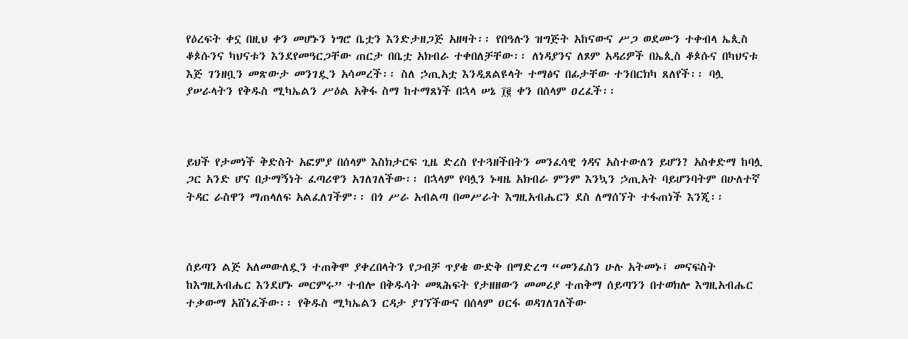የዕረፍት ቀኗ በዚህ ቀን መሆኑን ነግሮ ቤቷን እንድታዘጋጅ አዘዛት፡፡ የበዓሉን ዝግጅት አከናውና ሥጋ ወደሙን ተቀብላ ኤጲስ ቆጶሱንና ካህናቱን እንደየመዓርጋቸው ጠርታ በቤቷ አክብራ ተቀበለቻቸው፡፡ ለነዳያንና ለጾም አዳሪዎች በኤጲስ ቆጶሱና በካህናቱ እጅ ገንዘቧን መጽውታ መንገዷን አሳመረች፡፡ ስለ ኃጢአቷ እንዲጸልዩላት ተማፅና በፊታቸው ተንበርክካ ጸለየች፡፡ ባሏ ያሠራላትን የቅዱስ ሚካኤልን ሥዕል አቅፋ ስማ ከተማጸነች በኋላ ሠኔ ፲፪ ቀን በሰላም ዐረፈች፡፡



ይህች የታመነች ቅድስት አፎምያ በሰላም እስክታርፍ ጊዜ ድረስ የተጓዘችበትን መንፈሳዊ ጎዳና አስተውለን ይሆን? አስቀድማ ከባሏ ጋር አንድ ሆና በታማኝነት ፈጣሪዋን አገለገለችው፡፡ በኋላም የባሏን ኑዛዜ አክብራ ምንም እንኳን ኃጢአት ባይሆንባትም በሁለተኛ ትዳር ራስዋን ማጠላለፍ አልፈለገችም፡፡ በጎ ሥራ አብልጣ በመሥራት እግዚአብሔርን ደስ ለማሰኘት ተፋጠነች እንጂ፡፡



ሰይጣን ልጅ አለመውለዷን ተጠቅሞ ያቀረበላትን የጋብቻ ጥያቄ ውድቅ በማድረግ “መንፈስን ሁሉ አትመኑ፤ መናፍስት ከእግዚአብሔር እንደሆኑ መርምሩ” ተብሎ በቅዱሳት መጻሕፍት የታዘዘውን መመሪያ ተጠቅማ ሰይጣንን በተወክሎ እግዚአብሔር ተቃውማ አሸነፈችው፡፡ የቅዱስ ሚካኤልን ርዳታ ያገኘችውና በሰላም ዐርፋ ወዳገለገለችው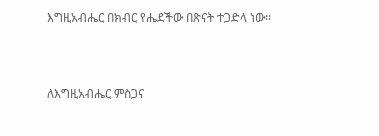እግዚአብሔር በክብር የሔደችው በጽናት ተጋድላ ነው፡፡



ለእግዚአብሔር ምስጋና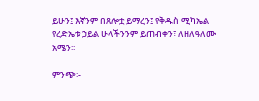ይሁን፤ እኛንም በጸሎቷ ይማረን፤ የቅዱስ ሚካኤል የረድኤቱ ኃይል ሁላችንንም ይጠብቀን፣ ለዘለዓለሙ አሜን፡፡

ምንጭ፡-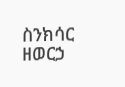ስንክሳር ዘወርኃ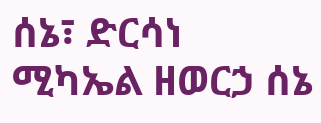ሰኔ፣ ድርሳነ ሚካኤል ዘወርኃ ሰኔ